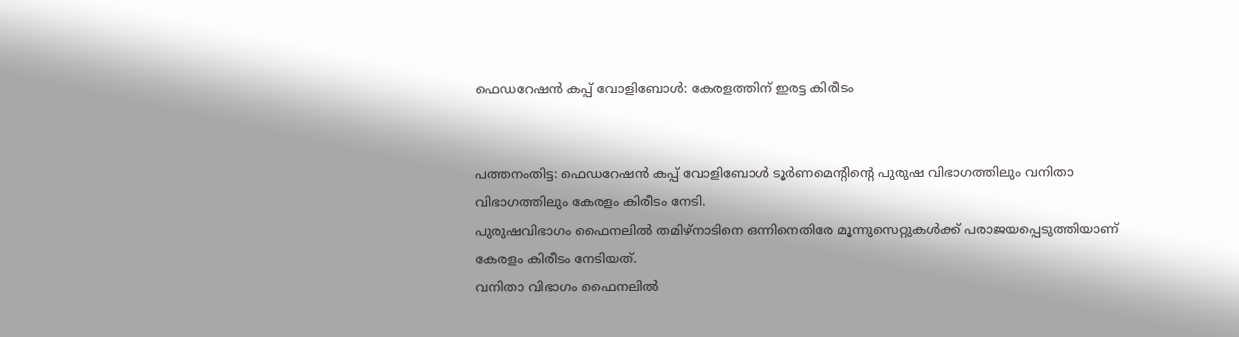ഫെഡറേഷന്‍ കപ്പ് വോളിബോള്‍: കേരളത്തിന് ഇരട്ട കിരീടം


പത്തനംതിട്ട: ഫെഡറേഷന്‍ കപ്പ് വോളിബോള്‍ ടൂര്‍ണമെന്റിന്റെ പുരുഷ വിഭാഗത്തിലും വനിതാ വിഭാഗത്തിലും കേരളം കിരീടം നേടി.
പുരുഷവിഭാഗം ഫൈനലില്‍ തമിഴ്‌നാടിനെ ഒന്നിനെതിരേ മൂന്നുസെറ്റുകള്‍ക്ക് പരാജയപ്പെടുത്തിയാണ് കേരളം കിരീടം നേടിയത്.
വനിതാ വിഭാഗം ഫൈനലില്‍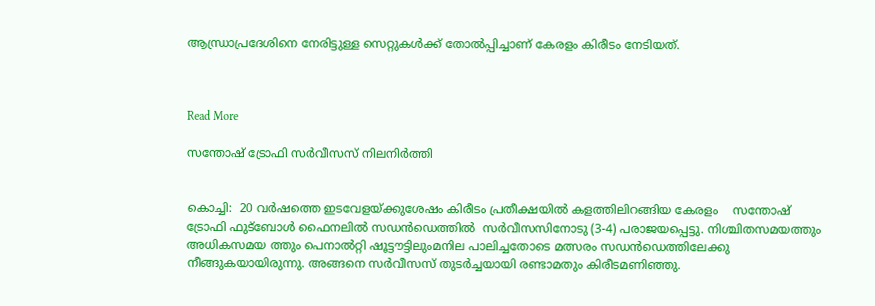ആന്ധ്രാപ്രദേശിനെ നേരിട്ടുള്ള സെറ്റുകള്‍ക്ക് തോല്‍പ്പിച്ചാണ് കേരളം കിരീടം നേടിയത്.



Read More

സന്തോഷ് ട്രോഫി സര്‍വീസസ് നിലനിര്‍ത്തി


കൊച്ചി:  20 വര്‍ഷത്തെ ഇടവേളയ്ക്കുശേഷം കിരീടം പ്രതീക്ഷയില്‍ കളത്തിലിറങ്ങിയ കേരളം    സന്തോഷ് ട്രോഫി ഫുട്‌ബോള്‍ ഫൈനലില്‍ സഡന്‍ഡെത്തില്‍  സര്‍വീസസിനോടു (3-4) പരാജയപ്പെട്ടു. നിശ്ചിതസമയത്തും അധികസമയ ത്തും പെനാല്‍റ്റി ഷൂട്ടൗട്ടിലുംമനില പാലിച്ചതോടെ മത്സരം സഡന്‍ഡെത്തിലേക്കു നീങ്ങുകയായിരുന്നു. അങ്ങനെ സര്‍വീസസ് തുടര്‍ച്ചയായി രണ്ടാമതും കിരീടമണിഞ്ഞു.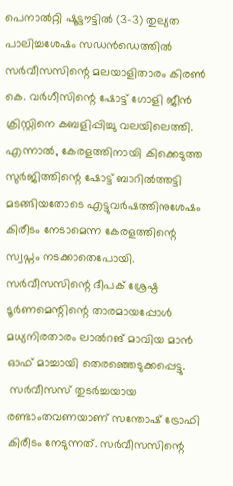പെനാല്‍റ്റി ഷൂട്ടൗട്ടില്‍ (3-3) തുല്യത പാലിച്ചശേഷം സഡന്‍ഡെത്തില്‍ സര്‍വീസസിന്റെ മലയാളിതാരം കിരണ്‍ കെ. വര്‍ഗീസിന്റെ ഷോട്ട് ഗോളി ജീന്‍ ക്രിസ്റ്റിനെ കബളിപ്പിച്ചു വലയിലെത്തി. എന്നാല്‍, കേരളത്തിനായി കിക്കെടുത്ത സുര്‍ജിത്തിന്റെ ഷോട്ട് ബാറില്‍ത്തട്ടി മടങ്ങിയതോടെ എട്ടുവര്‍ഷത്തിനുശേഷം കിരീടം നേടാമെന്ന കേരളത്തിന്റെ സ്വപ്നം നടക്കാതെപോയി.
സര്‍വീസസിന്റെ ദീപക് ശ്രേഷ്ഠ ടൂര്‍ണമെന്റിന്റെ താരമായപ്പോള്‍ മധ്യനിരതാരം ലാല്‍റങ് മാവിയ മാന്‍ ഓഫ് മാച്ചായി തെരഞ്ഞെടുക്കപ്പെട്ടു.
 സര്‍വീസസ് തുടര്‍ച്ചയായ രണ്ടാംതവണയാണ് സന്തോഷ് ട്രോഫി കിരീടം നേടുന്നത്. സര്‍വീസസിന്റെ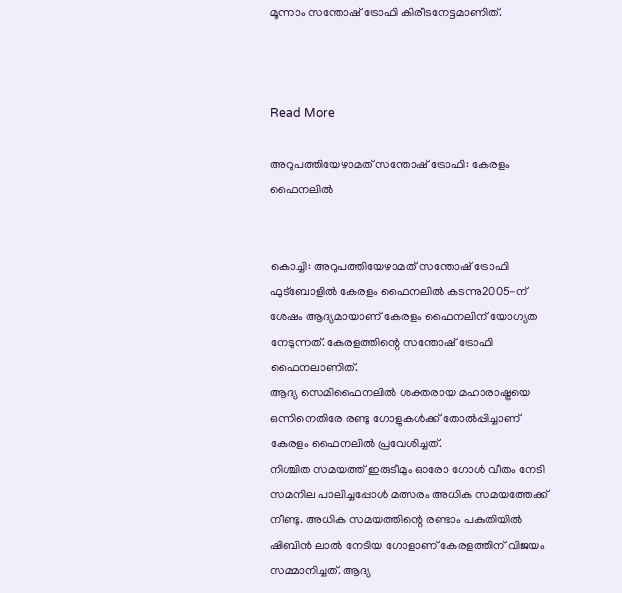മൂന്നാം സന്തോഷ് ട്രോഫി കിരീടനേട്ടമാണിത്.



Read More

അറുപത്തിയേഴാമത് സന്തോഷ് ട്രോഫി: കേരളം ഫൈനലില്‍


കൊച്ചി: അറുപത്തിയേഴാമത് സന്തോഷ് ട്രോഫി ഫുട്‌ബോളില്‍ കേരളം ഫൈനലില്‍ കടന്നു2005-ന് ശേഷം ആദ്യമായാണ് കേരളം ഫൈനലിന് യോഗ്യത നേടുന്നത്. കേരളത്തിന്റെ സന്തോഷ് ട്രോഫി ഫൈനലാണിത്.
ആദ്യ സെമിഫൈനലില്‍ ശക്തരായ മഹാരാഷ്ട്രയെ ഒന്നിനെതിരേ രണ്ടു ഗോളുകള്‍ക്ക് തോല്‍പ്പിച്ചാണ് കേരളം ഫൈനലില്‍ പ്രവേശിച്ചത്.
നിശ്ചിത സമയത്ത് ഇരുടീമും ഓരോ ഗോള്‍ വീതം നേടി സമനില പാലിച്ചപ്പോള്‍ മത്സരം അധിക സമയത്തേക്ക് നീണ്ടു. അധിക സമയത്തിന്റെ രണ്ടാം പകുതിയില്‍ ഷിബിന്‍ ലാല്‍ നേടിയ ഗോളാണ് കേരളത്തിന് വിജയം സമ്മാനിച്ചത്. ആദ്യ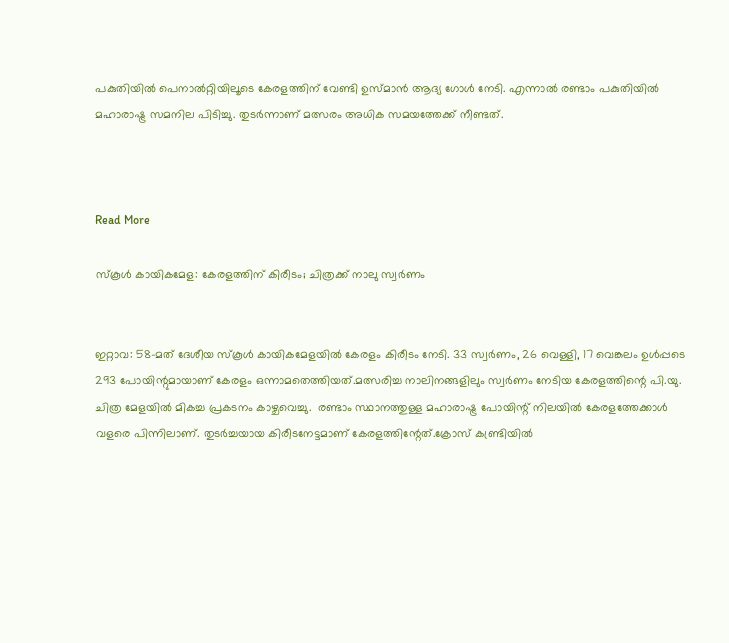പകുതിയില്‍ പെനാല്‍റ്റിയിലൂടെ കേരളത്തിന് വേണ്ടി ഉസ്മാന്‍ ആദ്യ ഗോള്‍ നേടി. എന്നാല്‍ രണ്ടാം പകുതിയില്‍ മഹാരാഷ്ട്ര സമനില പിടിച്ചു. തുടര്‍ന്നാണ് മത്സരം അധിക സമയത്തേക്ക് നീണ്ടത്.



Read More

സ്‌കൂള്‍ കായികമേള: കേരളത്തിന് കിരീടം; ചിത്രക്ക് നാലു സ്വര്‍ണം


ഇറ്റാവ: 58-മത് ദേശീയ സ്‌കൂള്‍ കായികമേളയില്‍ കേരളം കിരീടം നേടി. 33 സ്വര്‍ണം, 26 വെള്ളി, 17 വെങ്കലം ഉള്‍പ്പടെ 293 പോയിന്റുമായാണ് കേരളം ഒന്നാമതെത്തിയത്.മത്സരിച്ച നാലിനങ്ങളിലും സ്വര്‍ണം നേടിയ കേരളത്തിന്റെ പി.യു. ചിത്ര മേളയില്‍ മികച്ച പ്രകടനം കാഴ്ചവെച്ചു.  രണ്ടാം സ്ഥാനത്തുള്ള മഹാരാഷ്ട്ര പോയിന്റ് നിലയില്‍ കേരളത്തേക്കാള്‍ വളരെ പിന്നിലാണ്. തുടര്‍ച്ചയായ കിരീടനേട്ടമാണ് കേരളത്തിന്റേത്.ക്രോസ് കണ്ട്രിയില്‍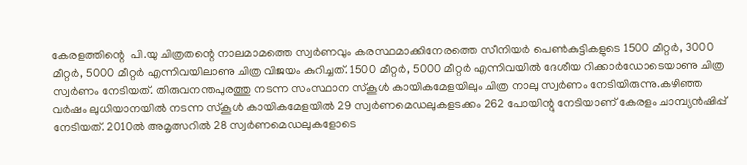കേരളത്തിന്റെ  പി.യു ചിത്രതന്റെ നാലമാമത്തെ സ്വര്‍ണവും കരസ്ഥമാക്കിനേരത്തെ സീനിയര്‍ പെണ്‍കുട്ടികളുടെ 1500 മീറ്റര്‍, 3000 മീറ്റര്‍, 5000 മീറ്റര്‍ എന്നിവയിലാണു ചിത്ര വിജയം കുറിച്ചത്. 1500 മീറ്റര്‍, 5000 മീറ്റര്‍ എന്നിവയില്‍ ദേശീയ റിക്കാര്‍ഡോടെയാണു ചിത്ര സ്വര്‍ണം നേടിയത്. തിരുവനന്തപുരത്തു നടന്ന സംസ്ഥാന സ്‌കൂള്‍ കായികമേളയിലും ചിത്ര നാലു സ്വര്‍ണം നേടിയിരുന്നു.കഴിഞ്ഞ വര്‍ഷം ലുധിയാനയില്‍ നടന്ന സ്‌കൂള്‍ കായികമേളയില്‍ 29 സ്വര്‍ണമെഡലുകളടക്കം 262 പോയിന്റു നേടിയാണ് കേരളം ചാമ്പ്യന്‍ഷിപ്പ് നേടിയത്. 2010ല്‍ അമൃത്സറില്‍ 28 സ്വര്‍ണമെഡലുകളോടെ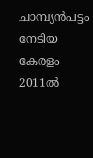ചാമ്പ്യന്‍പട്ടം നേടിയ കേരളം 2011ല്‍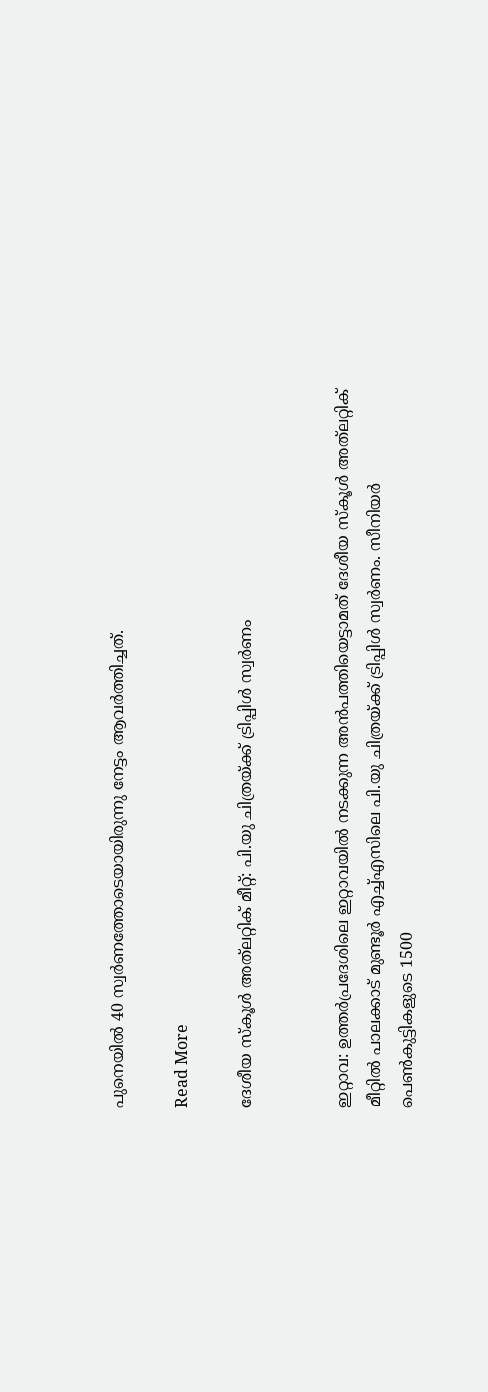പുനെയില്‍ 40 സ്വര്‍ണത്തോടെയായിരുന്നു നേട്ടം ആവര്‍ത്തിച്ചത്.

Read More

ദേശീയ സ്‌കൂള്‍ അത്‌ലറ്റിക് മീറ്റ്: പി.യു ചിത്രയ്ക്ക് ട്രിപ്പിള്‍ സ്വര്‍ണം


ഇറ്റാവ: ഉത്തര്‍പ്രദേശിലെ ഇറ്റാവയില്‍ നടക്കുന്ന അന്‍പത്തിയെട്ടാമത് ദേശീയ സ്‌കൂള്‍ അത്‌ലറ്റിക് മീറ്റില്‍ പാലക്കാട് മുണ്ടൂര്‍ എച്ച്എസിലെ പി.യു ചിത്രയ്ക്ക് ട്രിപ്പിള്‍ സ്വര്‍ണം. സീനിയര്‍ പെണ്‍കുട്ടികളുടെ 1500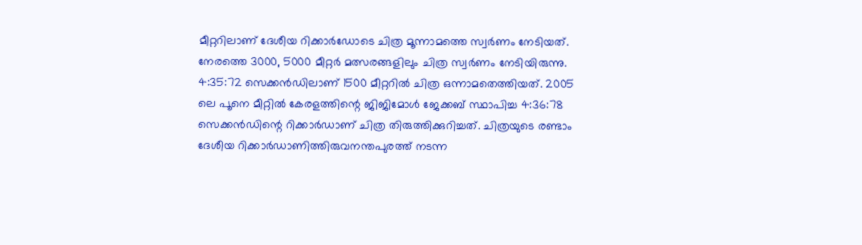മീറ്ററിലാണ് ദേശീയ റിക്കാര്‍ഡോടെ ചിത്ര മൂന്നാമത്തെ സ്വര്‍ണം നേടിയത്. നേരത്തെ 3000, 5000 മീറ്റര്‍ മത്സരങ്ങളിലും ചിത്ര സ്വര്‍ണം നേടിയിരുന്നു.
4:35:72 സെക്കന്‍ഡിലാണ് 1500 മീറ്ററില്‍ ചിത്ര ഒന്നാമതെത്തിയത്. 2005 ലെ പൂനെ മീറ്റില്‍ കേരളത്തിന്റെ ജിജിമോള്‍ ജേക്കബ് സ്ഥാപിച്ച 4:36:78 സെക്കന്‍ഡിന്റെ റിക്കാര്‍ഡാണ് ചിത്ര തിരുത്തിക്കുറിച്ചത്. ചിത്രയുടെ രണ്ടാം ദേശീയ റിക്കാര്‍ഡാണിത്തിരുവനന്തപുരത്ത് നടന്ന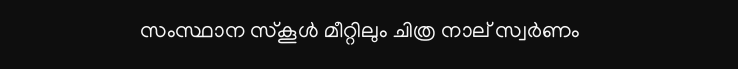സംസ്ഥാന സ്‌കൂള്‍ മീറ്റിലും ചിത്ര നാല് സ്വര്‍ണം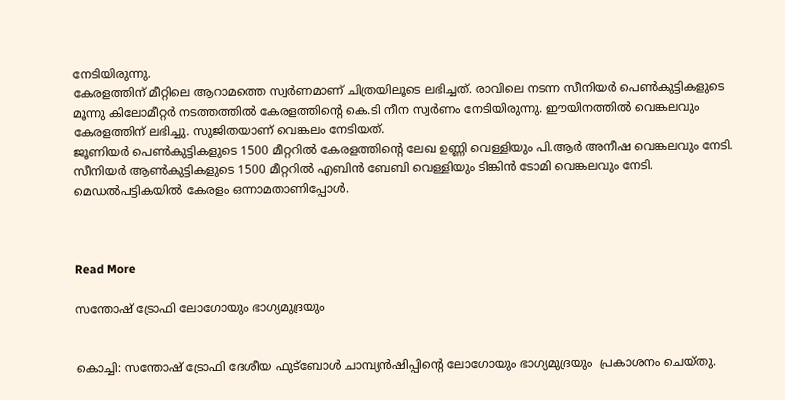നേടിയിരുന്നു.
കേരളത്തിന് മീറ്റിലെ ആറാമത്തെ സ്വര്‍ണമാണ് ചിത്രയിലൂടെ ലഭിച്ചത്. രാവിലെ നടന്ന സീനിയര്‍ പെണ്‍കുട്ടികളുടെ മൂന്നു കിലോമീറ്റര്‍ നടത്തത്തില്‍ കേരളത്തിന്റെ കെ.ടി നീന സ്വര്‍ണം നേടിയിരുന്നു. ഈയിനത്തില്‍ വെങ്കലവും കേരളത്തിന് ലഭിച്ചു. സുജിതയാണ് വെങ്കലം നേടിയത്.
ജൂണിയര്‍ പെണ്‍കുട്ടികളുടെ 1500 മീറ്ററില്‍ കേരളത്തിന്റെ ലേഖ ഉണ്ണി വെള്ളിയും പി.ആര്‍ അനീഷ വെങ്കലവും നേടി. സീനിയര്‍ ആണ്‍കുട്ടികളുടെ 1500 മീറ്ററില്‍ എബിന്‍ ബേബി വെള്ളിയും ടിങ്കിന്‍ ടോമി വെങ്കലവും നേടി. മെഡല്‍പട്ടികയില്‍ കേരളം ഒന്നാമതാണിപ്പോള്‍.



Read More

സന്തോഷ് ട്രോഫി ലോഗോയും ഭാഗ്യമുദ്രയും


കൊച്ചി: സന്തോഷ് ട്രോഫി ദേശീയ ഫുട്‌ബോള്‍ ചാമ്പ്യന്‍ഷിപ്പിന്റെ ലോഗോയും ഭാഗ്യമുദ്രയും  പ്രകാശനം ചെയ്തു.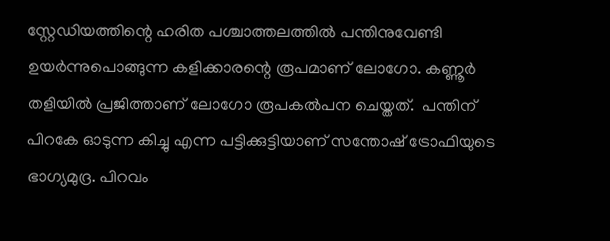സ്റ്റേഡിയത്തിന്റെ ഹരിത പശ്ചാത്തലത്തില്‍ പന്തിനുവേണ്ടി ഉയര്‍ന്നുപൊങ്ങുന്ന കളിക്കാരന്റെ രൂപമാണ് ലോഗോ. കണ്ണൂര്‍ തളിയില്‍ പ്രജിത്താണ് ലോഗോ രൂപകല്‍പന ചെയ്തത്.  പന്തിന് പിറകേ ഓടുന്ന കിച്ചു എന്ന പട്ടിക്കുട്ടിയാണ് സന്തോഷ് ട്രോഫിയുടെ ഭാഗ്യമുദ്ര. പിറവം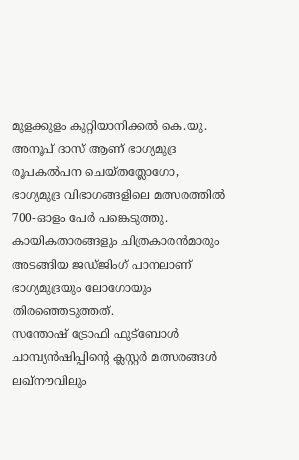മുളക്കുളം കുറ്റിയാനിക്കല്‍ കെ.യു. അനൂപ് ദാസ് ആണ് ഭാഗ്യമുദ്ര രൂപകല്‍പന ചെയ്തത്ലോഗോ, ഭാഗ്യമുദ്ര വിഭാഗങ്ങളിലെ മത്സരത്തില്‍ 700-ഓളം പേര്‍ പങ്കെടുത്തു. കായികതാരങ്ങളും ചിത്രകാരന്‍മാരും അടങ്ങിയ ജഡ്ജിംഗ് പാനലാണ് ഭാഗ്യമുദ്രയും ലോഗോയും തിരഞ്ഞെടുത്തത്.
സന്തോഷ് ട്രോഫി ഫുട്‌ബോള്‍ ചാമ്പ്യന്‍ഷിപ്പിന്റെ ക്ലസ്റ്റര്‍ മത്സരങ്ങള്‍ ലഖ്‌നൗവിലും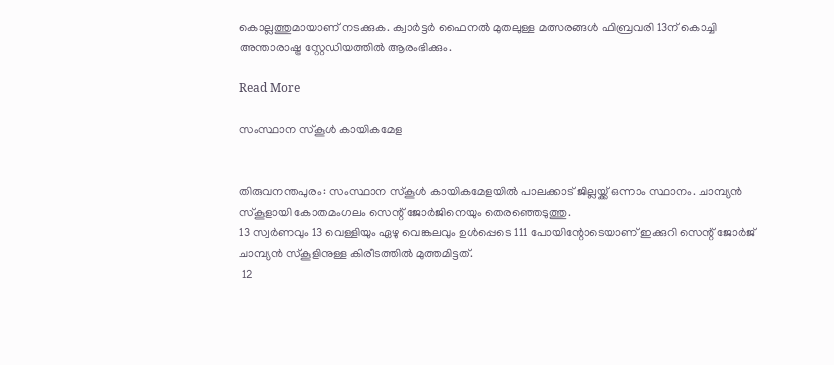കൊല്ലത്തുമായാണ് നടക്കുക. ക്വാര്‍ട്ടര്‍ ഫൈനല്‍ മുതലുള്ള മത്സരങ്ങള്‍ ഫിബ്രവരി 13ന് കൊച്ചി അന്താരാഷ്ട്ര സ്റ്റേഡിയത്തില്‍ ആരംഭിക്കും.

Read More

സംസ്ഥാന സ്‌കൂള്‍ കായികമേള


തിരുവനന്തപുരം: സംസ്ഥാന സ്‌കൂള്‍ കായികമേളയില്‍ പാലക്കാട് ജില്ലയ്ക്ക് ഒന്നാം സ്ഥാനം. ചാമ്പ്യന്‍ സ്‌കൂളായി കോതമംഗലം സെന്റ് ജോര്‍ജിനെയും തെരഞ്ഞെടുത്തു.
13 സ്വര്‍ണവും 13 വെള്ളിയും ഏഴു വെങ്കലവും ഉള്‍പ്പെടെ 111 പോയിന്റോടെയാണ് ഇക്കുറി സെന്റ് ജോര്‍ജ് ചാമ്പ്യന്‍ സ്‌കൂളിനുള്ള കിരീടത്തില്‍ മുത്തമിട്ടത്.
 12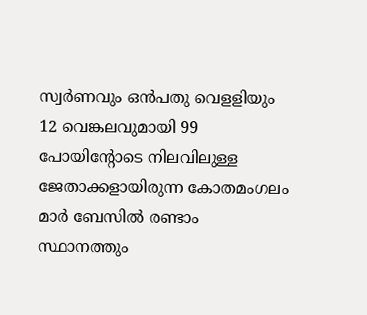സ്വര്‍ണവും ഒന്‍പതു വെളളിയും 12 വെങ്കലവുമായി 99 പോയിന്റോടെ നിലവിലുള്ള ജേതാക്കളായിരുന്ന കോതമംഗലം മാര്‍ ബേസില്‍ രണ്ടാം സ്ഥാനത്തും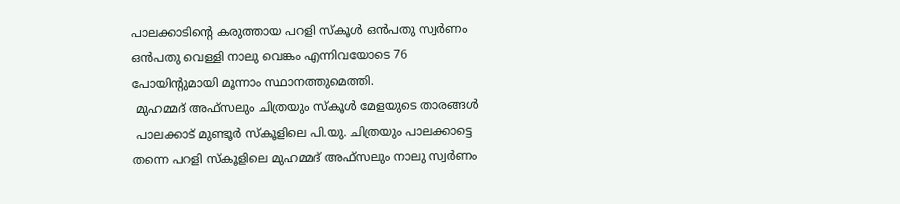പാലക്കാടിന്റെ കരുത്തായ പറളി സ്‌കൂള്‍ ഒന്‍പതു സ്വര്‍ണം ഒന്‍പതു വെള്ളി നാലു വെങ്കം എന്നിവയോടെ 76 പോയിന്റുമായി മൂന്നാം സ്ഥാനത്തുമെത്തി.
 മുഹമ്മദ് അഫ്‌സലും ചിത്രയും സ്‌കൂള്‍ മേളയുടെ താരങ്ങള്‍
 പാലക്കാട് മുണ്ടൂര്‍ സ്‌കൂളിലെ പി.യു. ചിത്രയും പാലക്കാട്ടെ തന്നെ പറളി സ്‌കൂളിലെ മുഹമ്മദ് അഫ്‌സലും നാലു സ്വര്‍ണം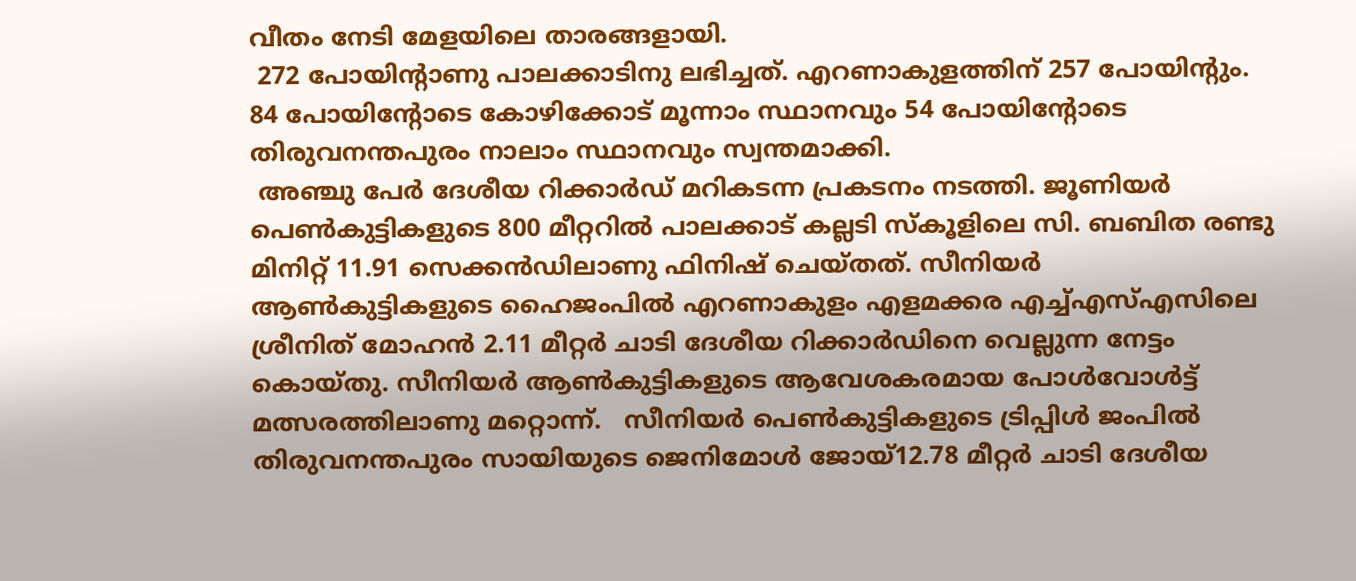വീതം നേടി മേളയിലെ താരങ്ങളായി.
 272 പോയിന്റാണു പാലക്കാടിനു ലഭിച്ചത്. എറണാകുളത്തിന് 257 പോയിന്റും. 84 പോയിന്റോടെ കോഴിക്കോട് മൂന്നാം സ്ഥാനവും 54 പോയിന്റോടെ തിരുവനന്തപുരം നാലാം സ്ഥാനവും സ്വന്തമാക്കി.
 അഞ്ചു പേര്‍ ദേശീയ റിക്കാര്‍ഡ് മറികടന്ന പ്രകടനം നടത്തി. ജൂണിയര്‍ പെണ്‍കുട്ടികളുടെ 800 മീറ്ററില്‍ പാലക്കാട് കല്ലടി സ്‌കൂളിലെ സി. ബബിത രണ്ടു മിനിറ്റ് 11.91 സെക്കന്‍ഡിലാണു ഫിനിഷ് ചെയ്തത്. സീനിയര്‍ ആണ്‍കുട്ടികളുടെ ഹൈജംപില്‍ എറണാകുളം എളമക്കര എച്ച്എസ്എസിലെ ശ്രീനിത് മോഹന്‍ 2.11 മീറ്റര്‍ ചാടി ദേശീയ റിക്കാര്‍ഡിനെ വെല്ലുന്ന നേട്ടം കൊയ്തു. സീനിയര്‍ ആണ്‍കുട്ടികളുടെ ആവേശകരമായ പോള്‍വോള്‍ട്ട് മത്സരത്തിലാണു മറ്റൊന്ന്.   സീനിയര്‍ പെണ്‍കുട്ടികളുടെ ട്രിപ്പിള്‍ ജംപില്‍ തിരുവനന്തപുരം സായിയുടെ ജെനിമോള്‍ ജോയ്12.78 മീറ്റര്‍ ചാടി ദേശീയ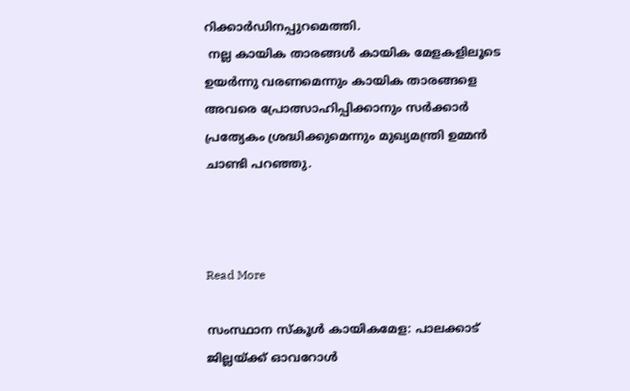റിക്കാര്‍ഡിനപ്പുറമെത്തി.
 നല്ല കായിക താരങ്ങള്‍ കായിക മേളകളിലൂടെ ഉയര്‍ന്നു വരണമെന്നും കായിക താരങ്ങളെ അവരെ പ്രോത്സാഹിപ്പിക്കാനും സര്‍ക്കാര്‍ പ്രത്യേകം ശ്രദ്ധിക്കുമെന്നും മുഖ്യമന്ത്രി ഉമ്മന്‍ ചാണ്ടി പറഞ്ഞു.



Read More

സംസ്ഥാന സ്‌കൂള്‍ കായികമേള: പാലക്കാട് ജില്ലയ്ക്ക് ഓവറോള്‍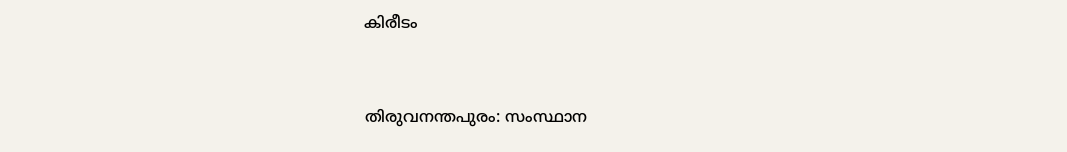കിരീടം


തിരുവനന്തപുരം: സംസ്ഥാന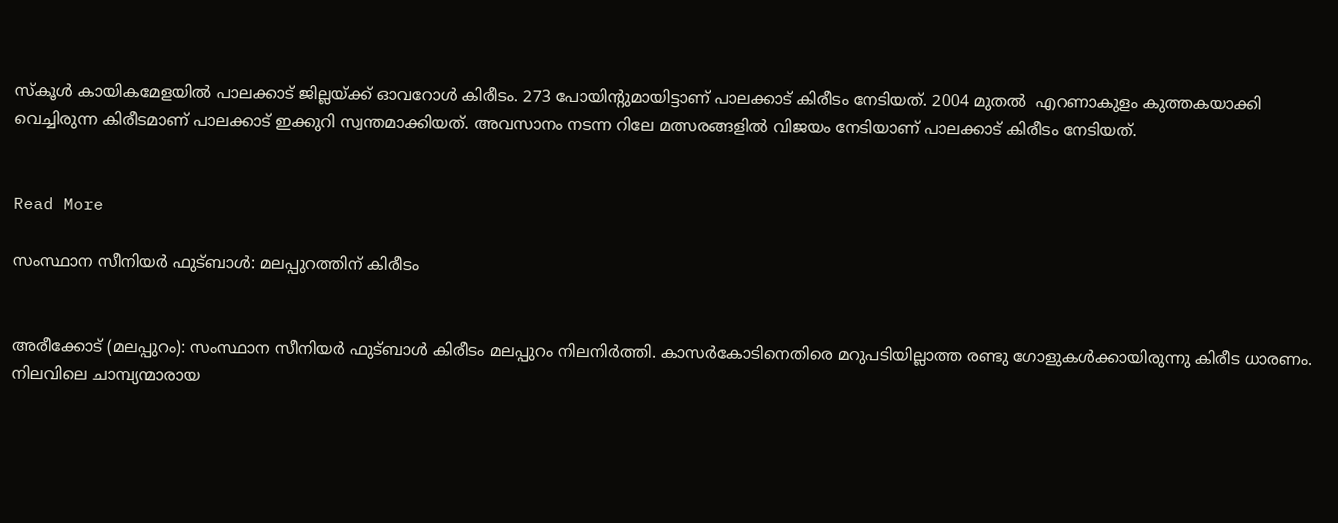സ്‌കൂള്‍ കായികമേളയില്‍ പാലക്കാട് ജില്ലയ്ക്ക് ഓവറോള്‍ കിരീടം. 273 പോയിന്റുമായിട്ടാണ് പാലക്കാട് കിരീടം നേടിയത്. 2004 മുതല്‍  എറണാകുളം കുത്തകയാക്കി വെച്ചിരുന്ന കിരീടമാണ് പാലക്കാട് ഇക്കുറി സ്വന്തമാക്കിയത്. അവസാനം നടന്ന റിലേ മത്സരങ്ങളില്‍ വിജയം നേടിയാണ് പാലക്കാട് കിരീടം നേടിയത്.


Read More

സംസ്ഥാന സീനിയര്‍ ഫുട്ബാള്‍: മലപ്പുറത്തിന് കിരീടം


അരീക്കോട് (മലപ്പുറം): സംസ്ഥാന സീനിയര്‍ ഫുട്ബാള്‍ കിരീടം മലപ്പുറം നിലനിര്‍ത്തി. കാസര്‍കോടിനെതിരെ മറുപടിയില്ലാത്ത രണ്ടു ഗോളുകള്‍ക്കായിരുന്നു കിരീട ധാരണം.
നിലവിലെ ചാമ്പ്യന്മാരായ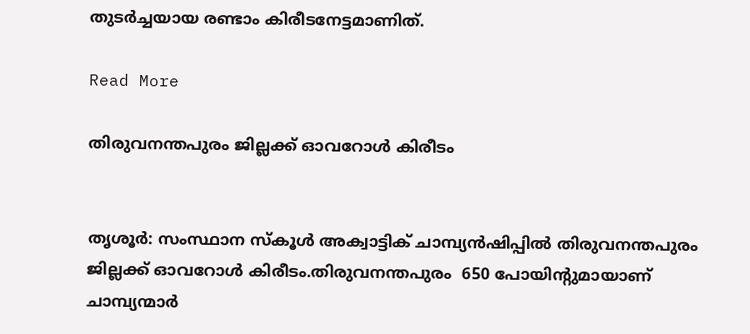തുടര്‍ച്ചയായ രണ്ടാം കിരീടനേട്ടമാണിത്.

Read More

തിരുവനന്തപുരം ജില്ലക്ക് ഓവറോള്‍ കിരീടം


തൃശൂര്‍: സംസ്ഥാന സ്കൂള്‍ അക്വാട്ടിക് ചാമ്പ്യന്‍ഷിപ്പില്‍ തിരുവനന്തപുരം ജില്ലക്ക് ഓവറോള്‍ കിരീടം.തിരുവനന്തപുരം  650 പോയിന്റുമായാണ് ചാമ്പ്യന്മാര്‍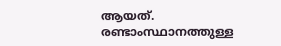ആയത്. രണ്ടാംസ്ഥാനത്തുള്ള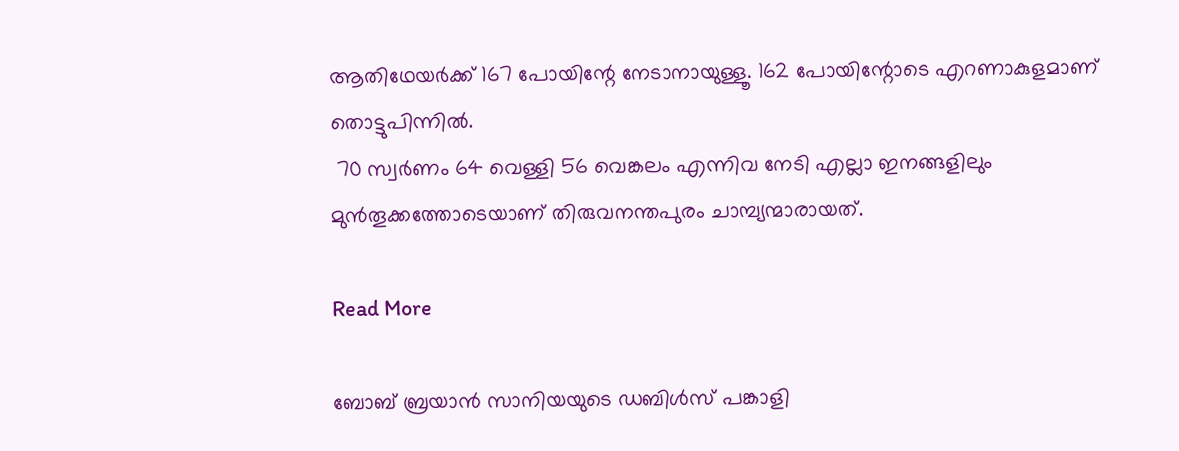ആതിഥേയര്‍ക്ക് 167 പോയിന്റേ നേടാനായുള്ളൂ. 162 പോയിന്റോടെ എറണാകുളമാണ് തൊട്ടുപിന്നില്‍.
 70 സ്വര്‍ണം 64 വെള്ളി 56 വെങ്കലം എന്നിവ നേടി എല്ലാ ഇനങ്ങളിലും മുന്‍തൂക്കത്തോടെയാണ് തിരുവനന്തപുരം ചാമ്പ്യന്മാരായത്.

Read More

ബോബ് ബ്രയാന്‍ സാനിയയുടെ ഡബിള്‍സ് പങ്കാളി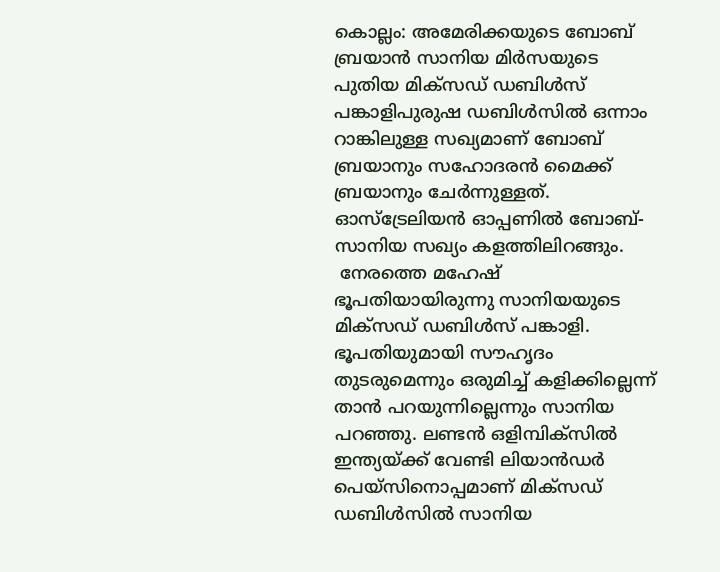കൊല്ലം: അമേരിക്കയുടെ ബോബ് ബ്രയാന്‍ സാനിയ മിര്‍സയുടെ പുതിയ മിക്‌സഡ് ഡബിള്‍സ് പങ്കാളിപുരുഷ ഡബിള്‍സില്‍ ഒന്നാം റാങ്കിലുള്ള സഖ്യമാണ് ബോബ് ബ്രയാനും സഹോദരന്‍ മൈക്ക് ബ്രയാനും ചേര്‍ന്നുള്ളത്. ഓസ്‌ട്രേലിയന്‍ ഓപ്പണില്‍ ബോബ്-സാനിയ സഖ്യം കളത്തിലിറങ്ങും.
 നേരത്തെ മഹേഷ് ഭൂപതിയായിരുന്നു സാനിയയുടെ മിക്‌സഡ് ഡബിള്‍സ് പങ്കാളി. ഭൂപതിയുമായി സൗഹൃദം തുടരുമെന്നും ഒരുമിച്ച് കളിക്കില്ലെന്ന് താന്‍ പറയുന്നില്ലെന്നും സാനിയ പറഞ്ഞു. ലണ്ടന്‍ ഒളിമ്പിക്‌സില്‍ ഇന്ത്യയ്ക്ക് വേണ്ടി ലിയാന്‍ഡര്‍ പെയ്‌സിനൊപ്പമാണ് മിക്‌സഡ് ഡബിള്‍സില്‍ സാനിയ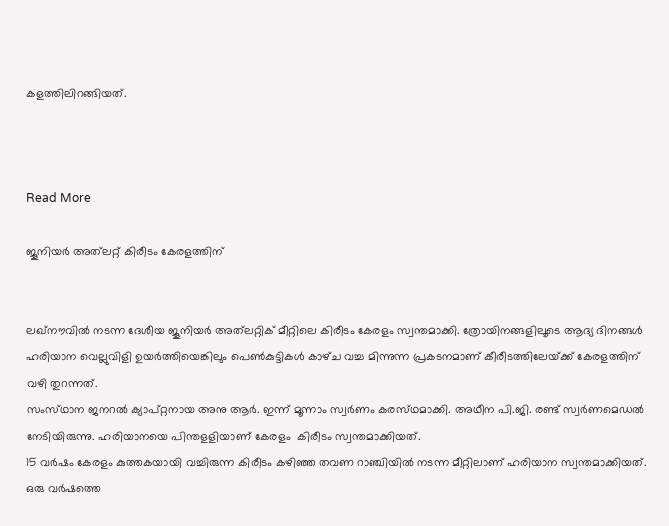കളത്തിലിറങ്ങിയത്.



Read More

ജൂനിയര്‍ അത്‌ലറ്റ്‌ കിരീടം കേരളത്തിന്‌‍


ലഖ്‌നൗവില്‍ നടന്ന ദേശീയ ജൂനിയര്‍ അത്‌ലറ്റിക്‌ മീറ്റിലെ കിരീടം കേരളം സ്വന്തമാക്കി. ത്രോയിനങ്ങളിലൂടെ ആദ്യ ദിനങ്ങള്‍ ഹരിയാന വെല്ലുവിളി ഉയര്‍ത്തിയെങ്കിലും പെണ്‍കുട്ടികള്‍ കാഴ്‌ച വച്ച മിന്നുന്ന പ്രകടനമാണ്‌ കീരീടത്തിലേയ്‌ക്ക്‌ കേരളത്തിന്‌ വഴി തുറന്നത്‌.
സംസ്‌ഥാന ജനറല്‍ ക്യാപ്‌റ്റനായ അനു ആര്‍. ഇന്ന്‌ മൂന്നാം സ്വര്‍ണം കരസ്‌ഥമാക്കി. അഥീന പി.ജി. രണ്ട്‌ സ്വര്‍ണമെഡല്‍ നേടിയിരുന്നു. ഹരിയാനയെ പിന്തളളിയാണ്‌ കേരളം  കിരീടം സ്വന്തമാക്കിയത്‌.
15 വര്‍ഷം കേരളം കുത്തകയായി വച്ചിരുന്ന കിരീടം കഴിഞ്ഞ തവണ റാഞ്ചിയില്‍ നടന്ന മീറ്റിലാണ്‌ ഹരിയാന സ്വന്തമാക്കിയത്‌. ഒരു വര്‍ഷത്തെ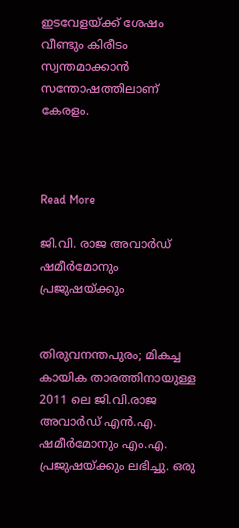ഇടവേളയ്‌ക്ക്‌ ശേഷം വീണ്ടും കിരീടം സ്വന്തമാക്കാന്‍ സന്തോഷത്തിലാണ്‌ കേരളം.



Read More

ജി.വി. രാജ അവാര്‍ഡ് ഷമീര്‍മോനും പ്രജുഷയ്ക്കും


തിരുവനന്തപുരം; മികച്ച കായിക താരത്തിനായുള്ള 2011 ലെ ജി.വി.രാജ അവാര്‍ഡ് എന്‍.എ. ഷമീര്‍മോനും എം.എ. പ്രജുഷയ്ക്കും ലഭിച്ചു. ഒരു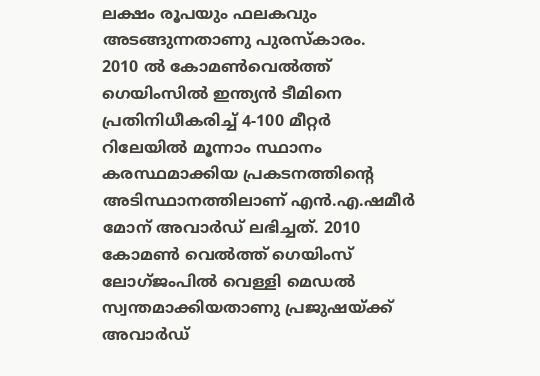ലക്ഷം രൂപയും ഫലകവും അടങ്ങുന്നതാണു പുരസ്‌കാരം.
2010 ല്‍ കോമണ്‍വെല്‍ത്ത് ഗെയിംസില്‍ ഇന്ത്യന്‍ ടീമിനെ പ്രതിനിധീകരിച്ച് 4-100 മീറ്റര്‍ റിലേയില്‍ മൂന്നാം സ്ഥാനം കരസ്ഥമാക്കിയ പ്രകടനത്തിന്റെ അടിസ്ഥാനത്തിലാണ് എന്‍.എ.ഷമീര്‍ മോന് അവാര്‍ഡ് ലഭിച്ചത്. 2010 കോമണ്‍ വെല്‍ത്ത് ഗെയിംസ് ലോഗ്ജംപില്‍ വെള്ളി മെഡല്‍ സ്വന്തമാക്കിയതാണു പ്രജുഷയ്ക്ക് അവാര്‍ഡ്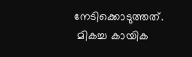നേടിക്കൊടുത്തത്.
 മികച്ച കായിക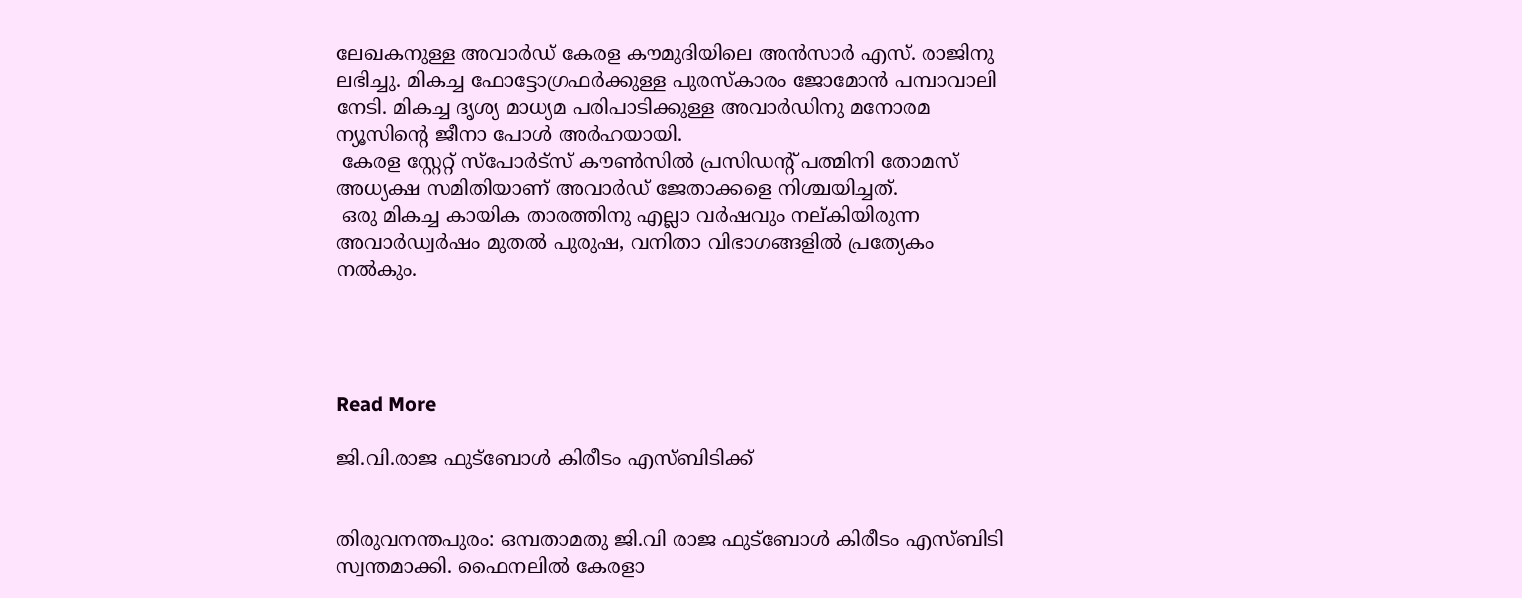ലേഖകനുള്ള അവാര്‍ഡ് കേരള കൗമുദിയിലെ അന്‍സാര്‍ എസ്. രാജിനു ലഭിച്ചു. മികച്ച ഫോട്ടോഗ്രഫര്‍ക്കുള്ള പുരസ്‌കാരം ജോമോന്‍ പമ്പാവാലി നേടി. മികച്ച ദൃശ്യ മാധ്യമ പരിപാടിക്കുള്ള അവാര്‍ഡിനു മനോരമ ന്യൂസിന്റെ ജീനാ പോള്‍ അര്‍ഹയായി.
 കേരള സ്റ്റേറ്റ് സ്‌പോര്‍ട്‌സ് കൗണ്‍സില്‍ പ്രസിഡന്റ് പത്മിനി തോമസ് അധ്യക്ഷ സമിതിയാണ് അവാര്‍ഡ് ജേതാക്കളെ നിശ്ചയിച്ചത്.
 ഒരു മികച്ച കായിക താരത്തിനു എല്ലാ വര്‍ഷവും നല്കിയിരുന്ന അവാര്‍ഡ്വര്‍ഷം മുതല്‍ പുരുഷ, വനിതാ വിഭാഗങ്ങളില്‍ പ്രത്യേകം നല്‍കും.




Read More

ജി.വി.രാജ ഫുട്‌ബോള്‍ കിരീടം എസ്ബിടിക്ക്


തിരുവനന്തപുരം: ഒമ്പതാമതു ജി.വി രാജ ഫുട്‌ബോള്‍ കിരീടം എസ്ബിടി സ്വന്തമാക്കി. ഫൈനലില്‍ കേരളാ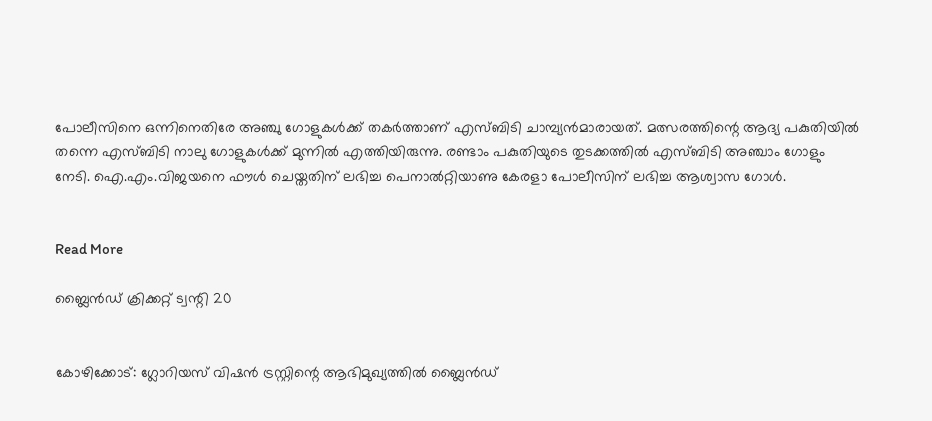പോലീസിനെ ഒന്നിനെതിരേ അഞ്ചു ഗോളുകള്‍ക്ക് തകര്‍ത്താണ് എസ്ബിടി ചാമ്പ്യന്‍മാരായത്. മത്സരത്തിന്റെ ആദ്യ പകുതിയില്‍ തന്നെ എസ്ബിടി നാലു ഗോളുകള്‍ക്ക് മുന്നില്‍ എത്തിയിരുന്നു. രണ്ടാം പകുതിയുടെ തുടക്കത്തില്‍ എസ്ബിടി അഞ്ചാം ഗോളും നേടി. ഐ.എം.വിജയനെ ഫൗള്‍ ചെയ്തതിന് ലഭിച്ച പെനാല്‍റ്റിയാണു കേരളാ പോലീസിന് ലഭിച്ച ആശ്വാസ ഗോള്‍.


Read More

ബ്ലൈന്‍ഡ് ക്രിക്കറ്റ് ട്വന്റി 20


കോഴിക്കോട്: ഗ്ലോറിയസ് വിഷന്‍ ട്രസ്റ്റിന്റെ ആഭിമുഖ്യത്തില്‍ ബ്ലൈന്‍ഡ്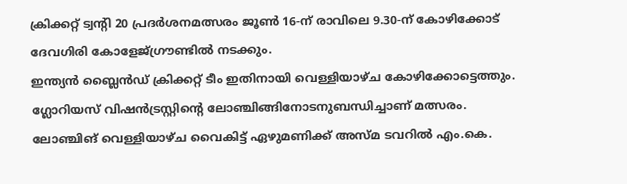ക്രിക്കറ്റ് ട്വന്റി 20 പ്രദര്‍ശനമത്സരം ജൂണ്‍ 16-ന് രാവിലെ 9.30-ന് കോഴിക്കോട് ദേവഗിരി കോളേജ്ഗ്രൗണ്ടില്‍ നടക്കും.
ഇന്ത്യന്‍ ബ്ലൈന്‍ഡ് ക്രിക്കറ്റ് ടീം ഇതിനായി വെള്ളിയാഴ്ച കോഴിക്കോട്ടെത്തും. ഗ്ലോറിയസ് വിഷന്‍ട്രസ്റ്റിന്റെ ലോഞ്ചിങ്ങിനോടനുബന്ധിച്ചാണ് മത്സരം. ലോഞ്ചിങ് വെള്ളിയാഴ്ച വൈകിട്ട് ഏഴുമണിക്ക് അസ്മ ടവറില്‍ എം.കെ.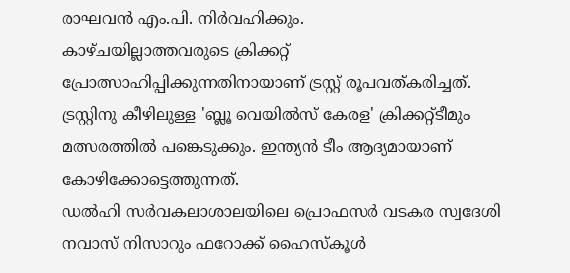രാഘവന്‍ എം.പി. നിര്‍വഹിക്കും.
കാഴ്ചയില്ലാത്തവരുടെ ക്രിക്കറ്റ് പ്രോത്സാഹിപ്പിക്കുന്നതിനായാണ് ട്രസ്റ്റ് രൂപവത്കരിച്ചത്. ട്രസ്റ്റിനു കീഴിലുള്ള 'ബ്ലൂ വെയില്‍സ് കേരള' ക്രിക്കറ്റ്ടീമും മത്സരത്തില്‍ പങ്കെടുക്കും. ഇന്ത്യന്‍ ടീം ആദ്യമായാണ് കോഴിക്കോട്ടെത്തുന്നത്.
ഡല്‍ഹി സര്‍വകലാശാലയിലെ പ്രൊഫസര്‍ വടകര സ്വദേശി നവാസ് നിസാറും ഫറോക്ക് ഹൈസ്‌കൂള്‍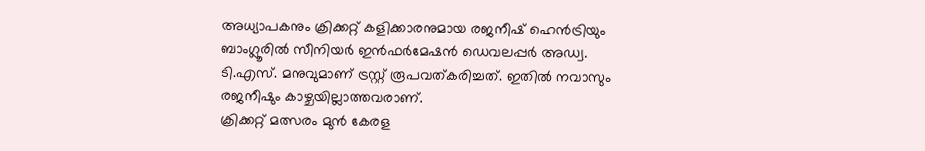അധ്യാപകനും ക്രിക്കറ്റ് കളിക്കാരനുമായ രജനീഷ് ഹെന്‍ട്രിയും ബാംഗ്ലൂരില്‍ സീനിയര്‍ ഇന്‍ഫര്‍മേഷന്‍ ഡെവലപ്പര്‍ അഡ്വ. ടി.എസ്. മനുവുമാണ് ട്രസ്റ്റ് രൂപവത്കരിച്ചത്. ഇതില്‍ നവാസും രജനീഷും കാഴ്ചയില്ലാത്തവരാണ്.
ക്രിക്കറ്റ് മത്സരം മുന്‍ കേരള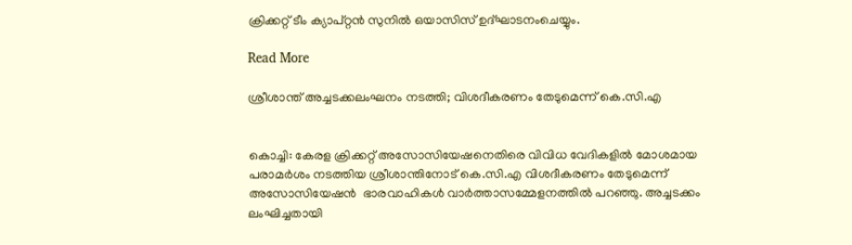ക്രിക്കറ്റ് ടീം ക്യാപ്റ്റന്‍ സുനില്‍ ഒയാസിസ് ഉദ്ഘാടനംചെയ്യും.

Read More

ശ്രീശാന്ത് അച്ചടക്കലംഘനം നടത്തി; വിശദീകരണം തേടുമെന്ന് കെ.സി.എ


കൊച്ചി: കേരള ക്രിക്കറ്റ് അസോസിയേഷനെതിരെ വിവിധ വേദികളില്‍ മോശമായ പരാമര്‍ശം നടത്തിയ ശ്രീശാന്തിനോട് കെ.സി.എ വിശദീകരണം തേടുമെന്ന് അസോസിയേഷന്‍  ഭാരവാഹികള്‍ വാര്‍ത്താസമ്മേളനത്തില്‍ പറഞ്ഞു. അച്ചടക്കം ലംഘിച്ചതായി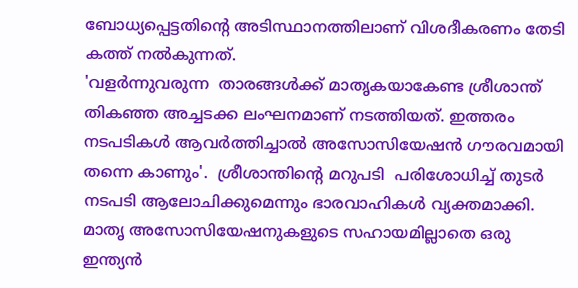ബോധ്യപ്പെട്ടതിന്റെ അടിസ്ഥാനത്തിലാണ് വിശദീകരണം തേടി കത്ത് നല്‍കുന്നത്.
'വളര്‍ന്നുവരുന്ന  താരങ്ങള്‍ക്ക് മാതൃകയാകേണ്ട ശ്രീശാന്ത് തികഞ്ഞ അച്ചടക്ക ലംഘനമാണ് നടത്തിയത്. ഇത്തരം നടപടികള്‍ ആവര്‍ത്തിച്ചാല്‍ അസോസിയേഷന്‍ ഗൗരവമായി തന്നെ കാണും'.  ശ്രീശാന്തിന്റെ മറുപടി  പരിശോധിച്ച് തുടര്‍ നടപടി ആലോചിക്കുമെന്നും ഭാരവാഹികള്‍ വ്യക്തമാക്കി.
മാതൃ അസോസിയേഷനുകളുടെ സഹായമില്ലാതെ ഒരു ഇന്ത്യന്‍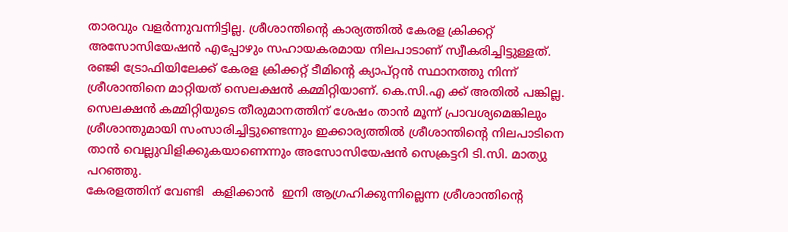താരവും വളര്‍ന്നുവന്നിട്ടില്ല. ശ്രീശാന്തിന്റെ കാര്യത്തില്‍ കേരള ക്രിക്കറ്റ് അസോസിയേഷന്‍ എപ്പോഴും സഹായകരമായ നിലപാടാണ് സ്വീകരിച്ചിട്ടുള്ളത്.
രഞ്ജി ട്രോഫിയിലേക്ക് കേരള ക്രിക്കറ്റ് ടീമിന്റെ ക്യാപ്റ്റന്‍ സ്ഥാനത്തു നിന്ന് ശ്രീശാന്തിനെ മാറ്റിയത് സെലക്ഷന്‍ കമ്മിറ്റിയാണ്. കെ.സി.എ ക്ക് അതില്‍ പങ്കില്ല. സെലക്ഷന്‍ കമ്മിറ്റിയുടെ തീരുമാനത്തിന് ശേഷം താന്‍ മൂന്ന് പ്രാവശ്യമെങ്കിലും ശ്രീശാന്തുമായി സംസാരിച്ചിട്ടുണ്ടെന്നും ഇക്കാര്യത്തില്‍ ശ്രീശാന്തിന്റെ നിലപാടിനെ താന്‍ വെല്ലുവിളിക്കുകയാണെന്നും അസോസിയേഷന്‍ സെക്രട്ടറി ടി.സി. മാത്യു പറഞ്ഞു.
കേരളത്തിന് വേണ്ടി  കളിക്കാന്‍  ഇനി ആഗ്രഹിക്കുന്നില്ലെന്ന ശ്രീശാന്തിന്റെ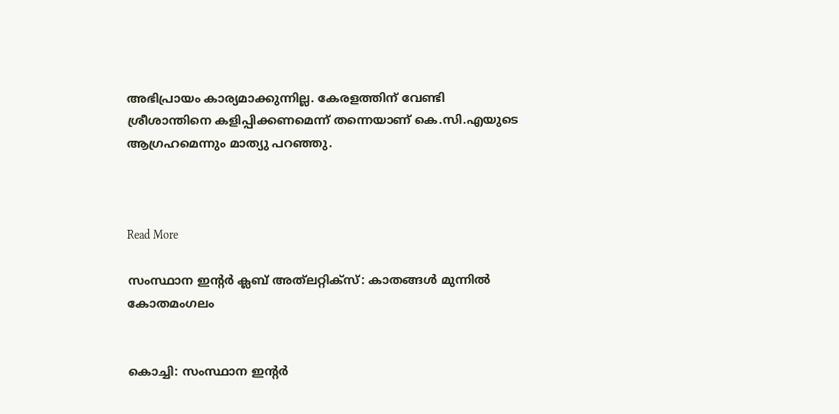അഭിപ്രായം കാര്യമാക്കുന്നില്ല. കേരളത്തിന് വേണ്ടി ശ്രീശാന്തിനെ കളിപ്പിക്കണമെന്ന് തന്നെയാണ് കെ.സി.എയുടെ ആഗ്രഹമെന്നും മാത്യു പറഞ്ഞു.



Read More

സംസ്ഥാന ഇന്റര്‍ ക്ലബ് അത്‌ലറ്റിക്‌സ്: കാതങ്ങള്‍ മുന്നില്‍ കോതമംഗലം


കൊച്ചി: സംസ്ഥാന ഇന്റര്‍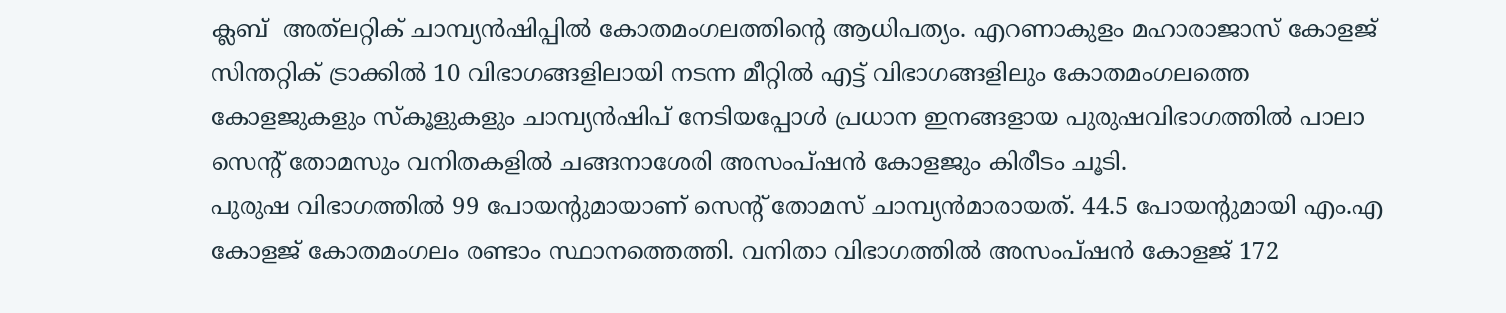ക്ലബ്  അത്‌ലറ്റിക് ചാമ്പ്യന്‍ഷിപ്പില്‍ കോതമംഗലത്തിന്റെ ആധിപത്യം. എറണാകുളം മഹാരാജാസ് കോളജ് സിന്തറ്റിക് ട്രാക്കില്‍ 10 വിഭാഗങ്ങളിലായി നടന്ന മീറ്റില്‍ എട്ട് വിഭാഗങ്ങളിലും കോതമംഗലത്തെ കോളജുകളും സ്‌കൂളുകളും ചാമ്പ്യന്‍ഷിപ് നേടിയപ്പോള്‍ പ്രധാന ഇനങ്ങളായ പുരുഷവിഭാഗത്തില്‍ പാലാ സെന്റ് തോമസും വനിതകളില്‍ ചങ്ങനാശേരി അസംപ്ഷന്‍ കോളജും കിരീടം ചൂടി.
പുരുഷ വിഭാഗത്തില്‍ 99 പോയന്റുമായാണ് സെന്റ് തോമസ് ചാമ്പ്യന്‍മാരായത്. 44.5 പോയന്റുമായി എം.എ കോളജ് കോതമംഗലം രണ്ടാം സ്ഥാനത്തെത്തി. വനിതാ വിഭാഗത്തില്‍ അസംപ്ഷന്‍ കോളജ് 172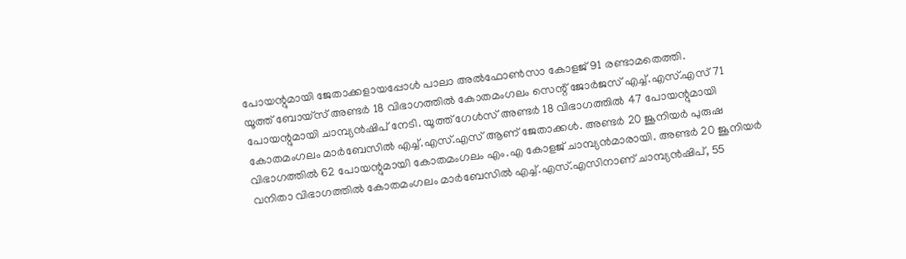പോയന്റുമായി ജേതാക്കളായപ്പോള്‍ പാലാ അല്‍ഫോണ്‍സാ കോളജ് 91 രണ്ടാമതെത്തി.
യൂത്ത് ബോയ്‌സ് അണ്ടര്‍ 18 വിഭാഗത്തില്‍ കോതമംഗലം സെന്റ് ജോര്‍ജസ് എച്ച്.എസ്.എസ് 71 പോയന്റുമായി ചാമ്പ്യന്‍ഷിപ് നേടി. യൂത്ത് ഗേള്‍സ് അണ്ടര്‍ 18 വിഭാഗത്തില്‍ 47 പോയന്റുമായി കോതമംഗലം മാര്‍ബേസില്‍ എച്ച്.എസ്.എസ് ആണ് ജേതാക്കള്‍. അണ്ടര്‍ 20 ജൂനിയര്‍ പുരുഷ വിഭാഗത്തില്‍ 62 പോയന്റുമായി കോതമംഗലം എം.എ കോളജ് ചാമ്പ്യന്‍മാരായി. അണ്ടര്‍ 20 ജൂനിയര്‍ വനിതാ വിഭാഗത്തില്‍ കോതമംഗലം മാര്‍ബേസില്‍ എച്ച്.എസ്.എസിനാണ് ചാമ്പ്യന്‍ഷിപ്, 55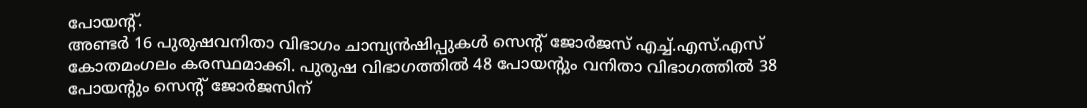പോയന്റ്.
അണ്ടര്‍ 16 പുരുഷവനിതാ വിഭാഗം ചാമ്പ്യന്‍ഷിപ്പുകള്‍ സെന്റ് ജോര്‍ജസ് എച്ച്.എസ്.എസ് കോതമംഗലം കരസ്ഥമാക്കി. പുരുഷ വിഭാഗത്തില്‍ 48 പോയന്റും വനിതാ വിഭാഗത്തില്‍ 38 പോയന്റും സെന്റ് ജോര്‍ജസിന്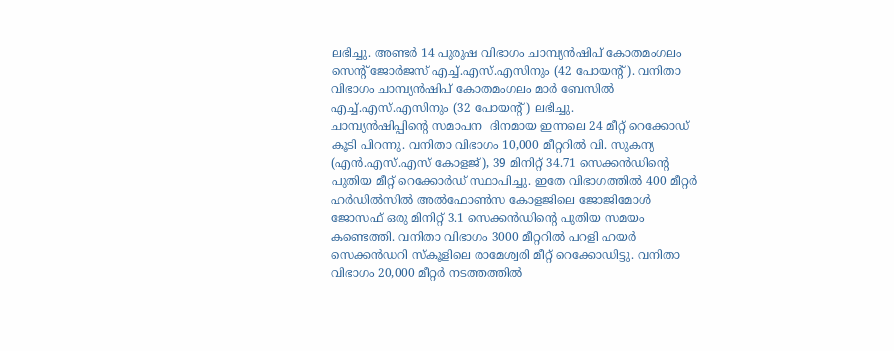ലഭിച്ചു. അണ്ടര്‍ 14 പുരുഷ വിഭാഗം ചാമ്പ്യന്‍ഷിപ് കോതമംഗലം സെന്റ് ജോര്‍ജസ് എച്ച്.എസ്.എസിനും (42 പോയന്റ്). വനിതാ വിഭാഗം ചാമ്പ്യന്‍ഷിപ് കോതമംഗലം മാര്‍ ബേസില്‍ എച്ച്.എസ്.എസിനും (32 പോയന്റ്) ലഭിച്ചു.
ചാമ്പ്യന്‍ഷിപ്പിന്റെ സമാപന  ദിനമായ ഇന്നലെ 24 മീറ്റ് റെക്കോഡ് കൂടി പിറന്നു. വനിതാ വിഭാഗം 10,000 മീറ്ററില്‍ വി. സുകന്യ (എന്‍.എസ്.എസ് കോളജ്), 39 മിനിറ്റ് 34.71 സെക്കന്‍ഡിന്റെ പുതിയ മീറ്റ് റെക്കോര്‍ഡ് സ്ഥാപിച്ചു. ഇതേ വിഭാഗത്തില്‍ 400 മീറ്റര്‍ ഹര്‍ഡില്‍സില്‍ അല്‍ഫോണ്‍സ കോളജിലെ ജോജിമോള്‍ ജോസഫ് ഒരു മിനിറ്റ് 3.1 സെക്കന്‍ഡിന്റെ പുതിയ സമയം കണ്ടെത്തി. വനിതാ വിഭാഗം 3000 മീറ്ററില്‍ പറളി ഹയര്‍ സെക്കന്‍ഡറി സ്‌കൂളിലെ രാമേശ്വരി മീറ്റ് റെക്കോഡിട്ടു. വനിതാ വിഭാഗം 20,000 മീറ്റര്‍ നടത്തത്തില്‍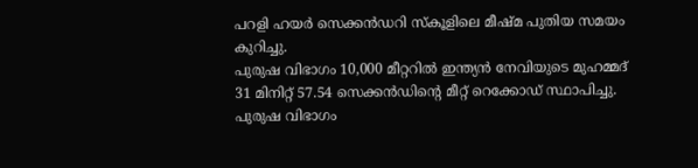പറളി ഹയര്‍ സെക്കന്‍ഡറി സ്‌കൂളിലെ മീഷ്മ പുതിയ സമയം കുറിച്ചു.
പുരുഷ വിഭാഗം 10,000 മീറ്ററില്‍ ഇന്ത്യന്‍ നേവിയുടെ മുഹമ്മദ് 31 മിനിറ്റ് 57.54 സെക്കന്‍ഡിന്റെ മീറ്റ് റെക്കോഡ് സ്ഥാപിച്ചു. പുരുഷ വിഭാഗം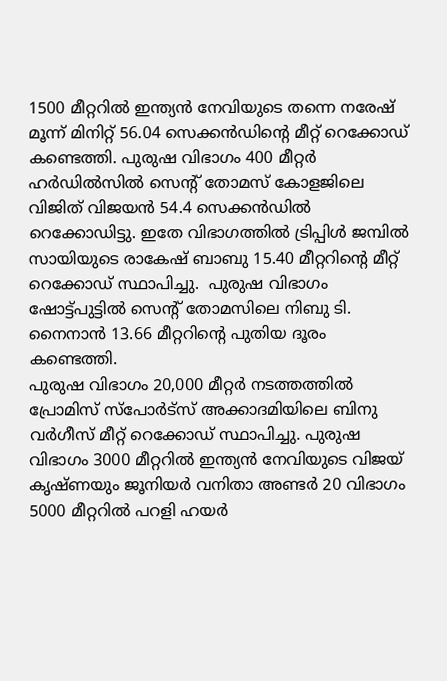1500 മീറ്ററില്‍ ഇന്ത്യന്‍ നേവിയുടെ തന്നെ നരേഷ് മൂന്ന് മിനിറ്റ് 56.04 സെക്കന്‍ഡിന്റെ മീറ്റ് റെക്കോഡ് കണ്ടെത്തി. പുരുഷ വിഭാഗം 400 മീറ്റര്‍ ഹര്‍ഡില്‍സില്‍ സെന്റ് തോമസ് കോളജിലെ വിജിത് വിജയന്‍ 54.4 സെക്കന്‍ഡില്‍ റെക്കോഡിട്ടു. ഇതേ വിഭാഗത്തില്‍ ട്രിപ്പിള്‍ ജമ്പില്‍ സായിയുടെ രാകേഷ് ബാബു 15.40 മീറ്ററിന്റെ മീറ്റ് റെക്കോഡ് സ്ഥാപിച്ചു.  പുരുഷ വിഭാഗം ഷോട്ട്പുട്ടില്‍ സെന്റ് തോമസിലെ നിബു ടി. നൈനാന്‍ 13.66 മീറ്ററിന്റെ പുതിയ ദൂരം കണ്ടെത്തി.
പുരുഷ വിഭാഗം 20,000 മീറ്റര്‍ നടത്തത്തില്‍ പ്രോമിസ് സ്‌പോര്‍ട്‌സ് അക്കാദമിയിലെ ബിനു വര്‍ഗീസ് മീറ്റ് റെക്കോഡ് സ്ഥാപിച്ചു. പുരുഷ വിഭാഗം 3000 മീറ്ററില്‍ ഇന്ത്യന്‍ നേവിയുടെ വിജയ് കൃഷ്ണയും ജൂനിയര്‍ വനിതാ അണ്ടര്‍ 20 വിഭാഗം 5000 മീറ്ററില്‍ പറളി ഹയര്‍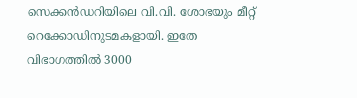സെക്കന്‍ഡറിയിലെ വി.വി. ശോഭയും മീറ്റ്  റെക്കോഡിനുടമകളായി. ഇതേ വിഭാഗത്തില്‍ 3000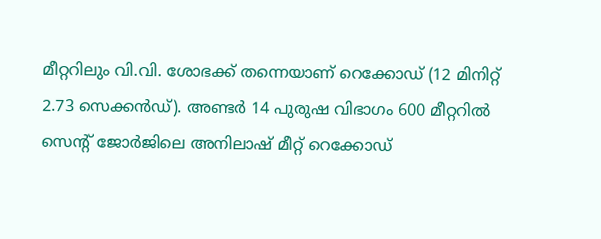മീറ്ററിലും വി.വി. ശോഭക്ക് തന്നെയാണ് റെക്കോഡ് (12 മിനിറ്റ് 2.73 സെക്കന്‍ഡ്). അണ്ടര്‍ 14 പുരുഷ വിഭാഗം 600 മീറ്ററില്‍ സെന്റ് ജോര്‍ജിലെ അനിലാഷ് മീറ്റ് റെക്കോഡ്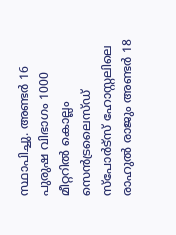സ്ഥാപിച്ചു. അണ്ടര്‍ 16 പുരുഷ വിഭാഗം 1000 മീറ്ററില്‍ കൊല്ലം സെന്‍ട്രലൈസ്ഡ് സ്‌പോര്‍ട്‌സ് ഹോസ്റ്റലിലെ രാഹുല്‍ രാജും അണ്ടര്‍ 18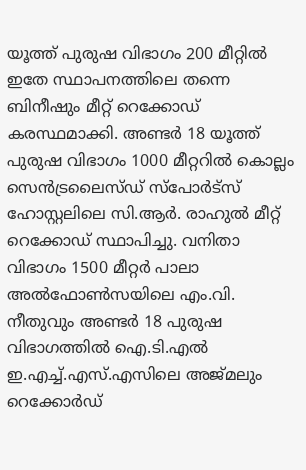യൂത്ത് പുരുഷ വിഭാഗം 200 മീറ്റില്‍ ഇതേ സ്ഥാപനത്തിലെ തന്നെ ബിനീഷും മീറ്റ് റെക്കോഡ് കരസ്ഥമാക്കി. അണ്ടര്‍ 18 യൂത്ത് പുരുഷ വിഭാഗം 1000 മീറ്ററില്‍ കൊല്ലം സെന്‍ട്രലൈസ്ഡ് സ്‌പോര്‍ട്‌സ് ഹോസ്റ്റലിലെ സി.ആര്‍. രാഹുല്‍ മീറ്റ് റെക്കോഡ് സ്ഥാപിച്ചു. വനിതാ വിഭാഗം 1500 മീറ്റര്‍ പാലാ അല്‍ഫോണ്‍സയിലെ എം.വി. നീതുവും അണ്ടര്‍ 18 പുരുഷ വിഭാഗത്തില്‍ ഐ.ടി.എല്‍ ഇ.എച്ച്.എസ്.എസിലെ അജ്മലും റെക്കോര്‍ഡ്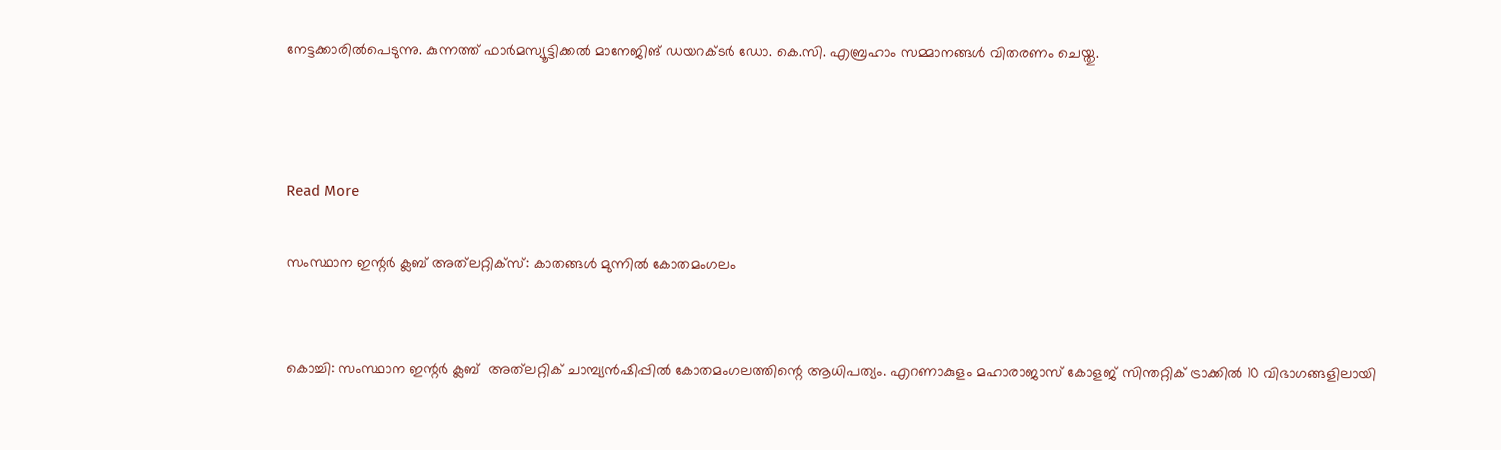നേട്ടക്കാരില്‍പെടുന്നു. കുന്നത്ത് ഫാര്‍മസ്യൂട്ടിക്കല്‍ മാനേജിങ് ഡയറക്ടര്‍ ഡോ. കെ.സി. എബ്രഹാം സമ്മാനങ്ങള്‍ വിതരണം ചെയ്തു.



Read More

സംസ്ഥാന ഇന്റര്‍ ക്ലബ് അത്‌ലറ്റിക്‌സ്: കാതങ്ങള്‍ മുന്നില്‍ കോതമംഗലം


കൊച്ചി: സംസ്ഥാന ഇന്റര്‍ ക്ലബ്  അത്‌ലറ്റിക് ചാമ്പ്യന്‍ഷിപ്പില്‍ കോതമംഗലത്തിന്റെ ആധിപത്യം. എറണാകുളം മഹാരാജാസ് കോളജ് സിന്തറ്റിക് ട്രാക്കില്‍ 10 വിഭാഗങ്ങളിലായി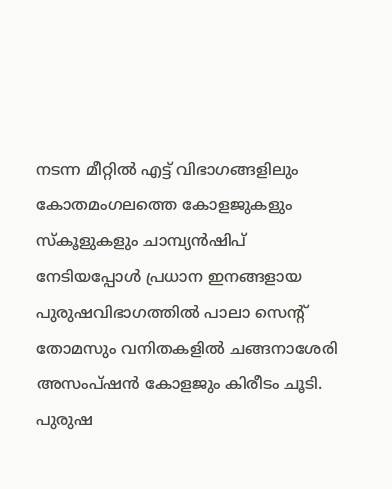നടന്ന മീറ്റില്‍ എട്ട് വിഭാഗങ്ങളിലും കോതമംഗലത്തെ കോളജുകളും സ്‌കൂളുകളും ചാമ്പ്യന്‍ഷിപ് നേടിയപ്പോള്‍ പ്രധാന ഇനങ്ങളായ പുരുഷവിഭാഗത്തില്‍ പാലാ സെന്റ് തോമസും വനിതകളില്‍ ചങ്ങനാശേരി അസംപ്ഷന്‍ കോളജും കിരീടം ചൂടി.
പുരുഷ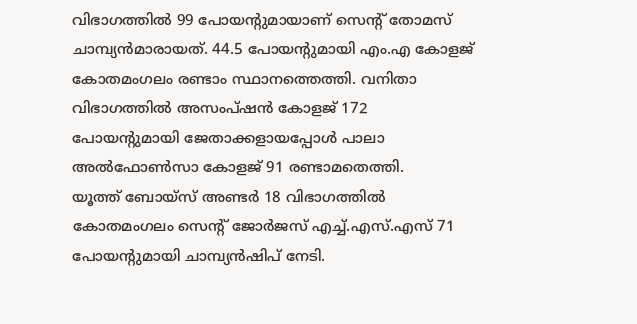വിഭാഗത്തില്‍ 99 പോയന്റുമായാണ് സെന്റ് തോമസ് ചാമ്പ്യന്‍മാരായത്. 44.5 പോയന്റുമായി എം.എ കോളജ് കോതമംഗലം രണ്ടാം സ്ഥാനത്തെത്തി. വനിതാ വിഭാഗത്തില്‍ അസംപ്ഷന്‍ കോളജ് 172 പോയന്റുമായി ജേതാക്കളായപ്പോള്‍ പാലാ അല്‍ഫോണ്‍സാ കോളജ് 91 രണ്ടാമതെത്തി.
യൂത്ത് ബോയ്‌സ് അണ്ടര്‍ 18 വിഭാഗത്തില്‍ കോതമംഗലം സെന്റ് ജോര്‍ജസ് എച്ച്.എസ്.എസ് 71 പോയന്റുമായി ചാമ്പ്യന്‍ഷിപ് നേടി.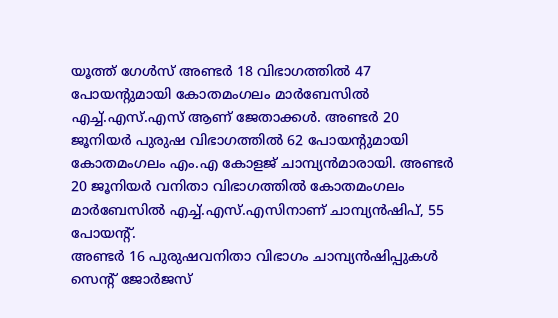യൂത്ത് ഗേള്‍സ് അണ്ടര്‍ 18 വിഭാഗത്തില്‍ 47 പോയന്റുമായി കോതമംഗലം മാര്‍ബേസില്‍ എച്ച്.എസ്.എസ് ആണ് ജേതാക്കള്‍. അണ്ടര്‍ 20 ജൂനിയര്‍ പുരുഷ വിഭാഗത്തില്‍ 62 പോയന്റുമായി കോതമംഗലം എം.എ കോളജ് ചാമ്പ്യന്‍മാരായി. അണ്ടര്‍ 20 ജൂനിയര്‍ വനിതാ വിഭാഗത്തില്‍ കോതമംഗലം മാര്‍ബേസില്‍ എച്ച്.എസ്.എസിനാണ് ചാമ്പ്യന്‍ഷിപ്, 55 പോയന്റ്.
അണ്ടര്‍ 16 പുരുഷവനിതാ വിഭാഗം ചാമ്പ്യന്‍ഷിപ്പുകള്‍ സെന്റ് ജോര്‍ജസ്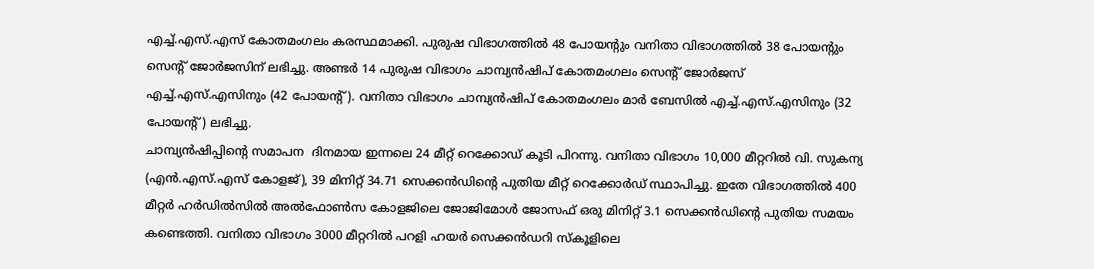എച്ച്.എസ്.എസ് കോതമംഗലം കരസ്ഥമാക്കി. പുരുഷ വിഭാഗത്തില്‍ 48 പോയന്റും വനിതാ വിഭാഗത്തില്‍ 38 പോയന്റും സെന്റ് ജോര്‍ജസിന് ലഭിച്ചു. അണ്ടര്‍ 14 പുരുഷ വിഭാഗം ചാമ്പ്യന്‍ഷിപ് കോതമംഗലം സെന്റ് ജോര്‍ജസ് എച്ച്.എസ്.എസിനും (42 പോയന്റ്). വനിതാ വിഭാഗം ചാമ്പ്യന്‍ഷിപ് കോതമംഗലം മാര്‍ ബേസില്‍ എച്ച്.എസ്.എസിനും (32 പോയന്റ്) ലഭിച്ചു.
ചാമ്പ്യന്‍ഷിപ്പിന്റെ സമാപന  ദിനമായ ഇന്നലെ 24 മീറ്റ് റെക്കോഡ് കൂടി പിറന്നു. വനിതാ വിഭാഗം 10,000 മീറ്ററില്‍ വി. സുകന്യ (എന്‍.എസ്.എസ് കോളജ്), 39 മിനിറ്റ് 34.71 സെക്കന്‍ഡിന്റെ പുതിയ മീറ്റ് റെക്കോര്‍ഡ് സ്ഥാപിച്ചു. ഇതേ വിഭാഗത്തില്‍ 400 മീറ്റര്‍ ഹര്‍ഡില്‍സില്‍ അല്‍ഫോണ്‍സ കോളജിലെ ജോജിമോള്‍ ജോസഫ് ഒരു മിനിറ്റ് 3.1 സെക്കന്‍ഡിന്റെ പുതിയ സമയം കണ്ടെത്തി. വനിതാ വിഭാഗം 3000 മീറ്ററില്‍ പറളി ഹയര്‍ സെക്കന്‍ഡറി സ്‌കൂളിലെ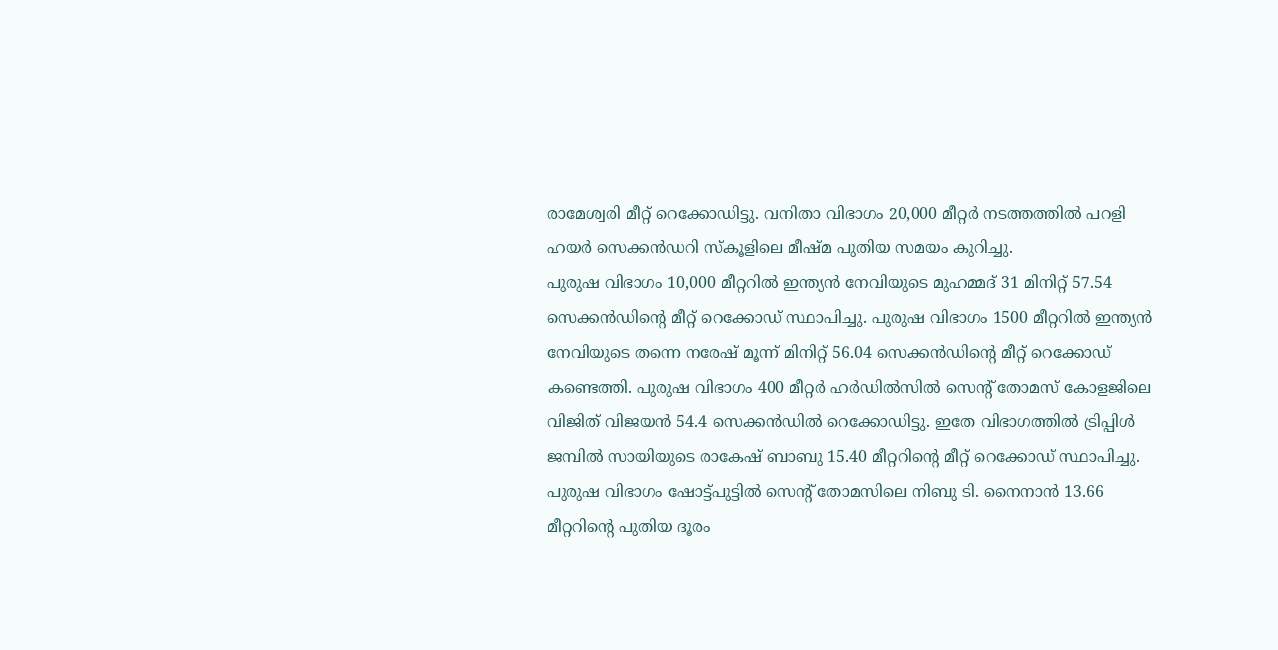രാമേശ്വരി മീറ്റ് റെക്കോഡിട്ടു. വനിതാ വിഭാഗം 20,000 മീറ്റര്‍ നടത്തത്തില്‍ പറളി ഹയര്‍ സെക്കന്‍ഡറി സ്‌കൂളിലെ മീഷ്മ പുതിയ സമയം കുറിച്ചു.
പുരുഷ വിഭാഗം 10,000 മീറ്ററില്‍ ഇന്ത്യന്‍ നേവിയുടെ മുഹമ്മദ് 31 മിനിറ്റ് 57.54 സെക്കന്‍ഡിന്റെ മീറ്റ് റെക്കോഡ് സ്ഥാപിച്ചു. പുരുഷ വിഭാഗം 1500 മീറ്ററില്‍ ഇന്ത്യന്‍ നേവിയുടെ തന്നെ നരേഷ് മൂന്ന് മിനിറ്റ് 56.04 സെക്കന്‍ഡിന്റെ മീറ്റ് റെക്കോഡ് കണ്ടെത്തി. പുരുഷ വിഭാഗം 400 മീറ്റര്‍ ഹര്‍ഡില്‍സില്‍ സെന്റ് തോമസ് കോളജിലെ വിജിത് വിജയന്‍ 54.4 സെക്കന്‍ഡില്‍ റെക്കോഡിട്ടു. ഇതേ വിഭാഗത്തില്‍ ട്രിപ്പിള്‍ ജമ്പില്‍ സായിയുടെ രാകേഷ് ബാബു 15.40 മീറ്ററിന്റെ മീറ്റ് റെക്കോഡ് സ്ഥാപിച്ചു.  പുരുഷ വിഭാഗം ഷോട്ട്പുട്ടില്‍ സെന്റ് തോമസിലെ നിബു ടി. നൈനാന്‍ 13.66 മീറ്ററിന്റെ പുതിയ ദൂരം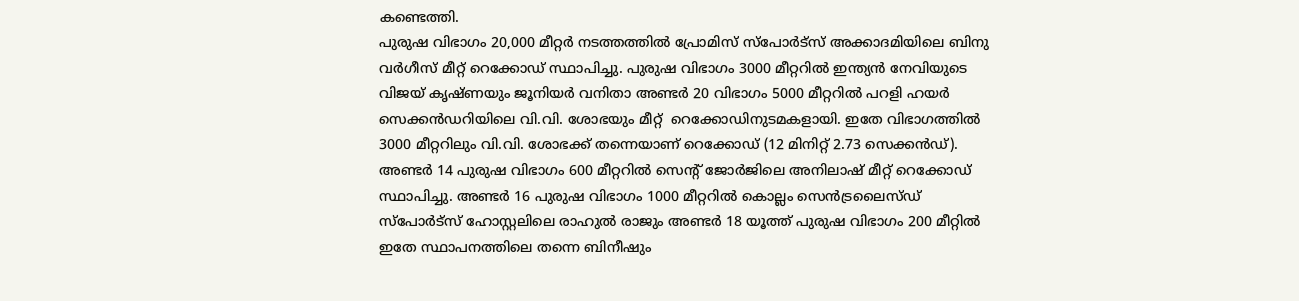കണ്ടെത്തി.
പുരുഷ വിഭാഗം 20,000 മീറ്റര്‍ നടത്തത്തില്‍ പ്രോമിസ് സ്‌പോര്‍ട്‌സ് അക്കാദമിയിലെ ബിനു വര്‍ഗീസ് മീറ്റ് റെക്കോഡ് സ്ഥാപിച്ചു. പുരുഷ വിഭാഗം 3000 മീറ്ററില്‍ ഇന്ത്യന്‍ നേവിയുടെ വിജയ് കൃഷ്ണയും ജൂനിയര്‍ വനിതാ അണ്ടര്‍ 20 വിഭാഗം 5000 മീറ്ററില്‍ പറളി ഹയര്‍ സെക്കന്‍ഡറിയിലെ വി.വി. ശോഭയും മീറ്റ്  റെക്കോഡിനുടമകളായി. ഇതേ വിഭാഗത്തില്‍ 3000 മീറ്ററിലും വി.വി. ശോഭക്ക് തന്നെയാണ് റെക്കോഡ് (12 മിനിറ്റ് 2.73 സെക്കന്‍ഡ്). അണ്ടര്‍ 14 പുരുഷ വിഭാഗം 600 മീറ്ററില്‍ സെന്റ് ജോര്‍ജിലെ അനിലാഷ് മീറ്റ് റെക്കോഡ് സ്ഥാപിച്ചു. അണ്ടര്‍ 16 പുരുഷ വിഭാഗം 1000 മീറ്ററില്‍ കൊല്ലം സെന്‍ട്രലൈസ്ഡ് സ്‌പോര്‍ട്‌സ് ഹോസ്റ്റലിലെ രാഹുല്‍ രാജും അണ്ടര്‍ 18 യൂത്ത് പുരുഷ വിഭാഗം 200 മീറ്റില്‍ ഇതേ സ്ഥാപനത്തിലെ തന്നെ ബിനീഷും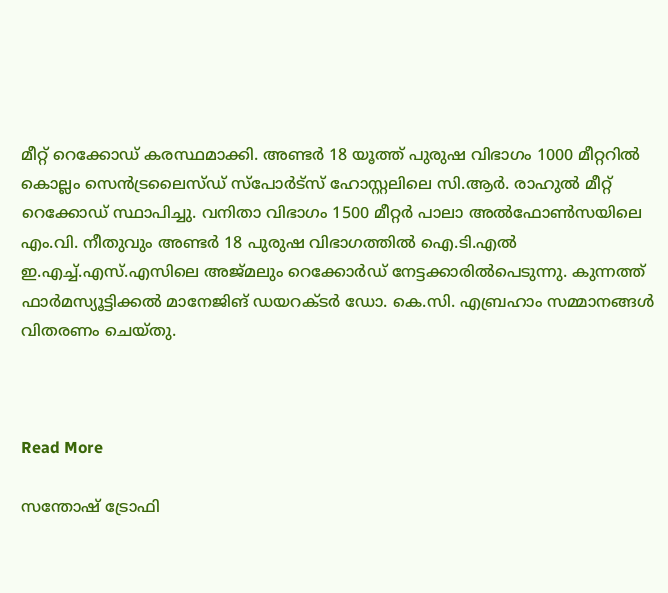മീറ്റ് റെക്കോഡ് കരസ്ഥമാക്കി. അണ്ടര്‍ 18 യൂത്ത് പുരുഷ വിഭാഗം 1000 മീറ്ററില്‍ കൊല്ലം സെന്‍ട്രലൈസ്ഡ് സ്‌പോര്‍ട്‌സ് ഹോസ്റ്റലിലെ സി.ആര്‍. രാഹുല്‍ മീറ്റ് റെക്കോഡ് സ്ഥാപിച്ചു. വനിതാ വിഭാഗം 1500 മീറ്റര്‍ പാലാ അല്‍ഫോണ്‍സയിലെ എം.വി. നീതുവും അണ്ടര്‍ 18 പുരുഷ വിഭാഗത്തില്‍ ഐ.ടി.എല്‍ ഇ.എച്ച്.എസ്.എസിലെ അജ്മലും റെക്കോര്‍ഡ് നേട്ടക്കാരില്‍പെടുന്നു. കുന്നത്ത് ഫാര്‍മസ്യൂട്ടിക്കല്‍ മാനേജിങ് ഡയറക്ടര്‍ ഡോ. കെ.സി. എബ്രഹാം സമ്മാനങ്ങള്‍ വിതരണം ചെയ്തു.



Read More

സന്തോഷ് ട്രോഫി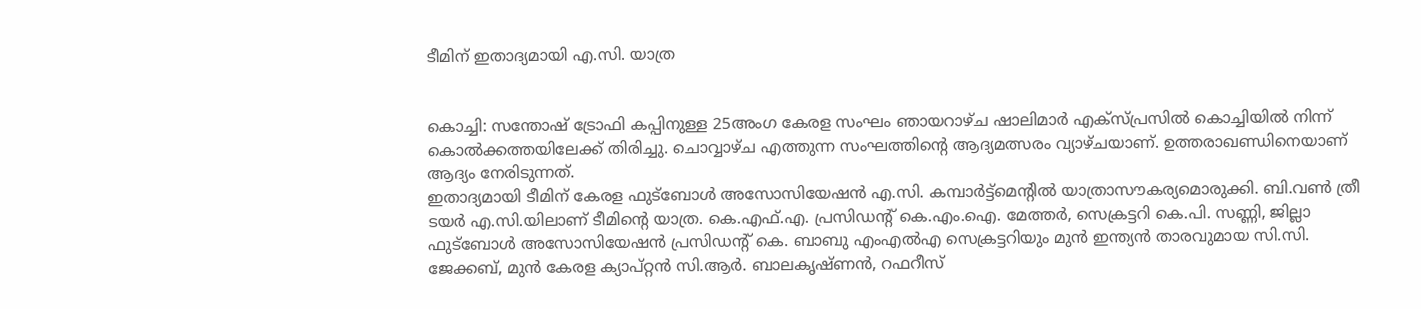ടീമിന് ഇതാദ്യമായി എ.സി. യാത്ര


കൊച്ചി: സന്തോഷ് ട്രോഫി കപ്പിനുള്ള 25അംഗ കേരള സംഘം ഞായറാഴ്ച ഷാലിമാര്‍ എക്‌സ്പ്രസില്‍ കൊച്ചിയില്‍ നിന്ന് കൊല്‍ക്കത്തയിലേക്ക് തിരിച്ചു. ചൊവ്വാഴ്ച എത്തുന്ന സംഘത്തിന്റെ ആദ്യമത്സരം വ്യാഴ്ചയാണ്. ഉത്തരാഖണ്ഡിനെയാണ് ആദ്യം നേരിടുന്നത്.
ഇതാദ്യമായി ടീമിന് കേരള ഫുട്‌ബോള്‍ അസോസിയേഷന്‍ എ.സി. കമ്പാര്‍ട്ട്‌മെന്റില്‍ യാത്രാസൗകര്യമൊരുക്കി. ബി.വണ്‍ ത്രീ ടയര്‍ എ.സി.യിലാണ് ടീമിന്റെ യാത്ര. കെ.എഫ്.എ. പ്രസിഡന്റ് കെ.എം.ഐ. മേത്തര്‍, സെക്രട്ടറി കെ.പി. സണ്ണി, ജില്ലാ ഫുട്‌ബോള്‍ അസോസിയേഷന്‍ പ്രസിഡന്റ് കെ. ബാബു എംഎല്‍എ സെക്രട്ടറിയും മുന്‍ ഇന്ത്യന്‍ താരവുമായ സി.സി. ജേക്കബ്, മുന്‍ കേരള ക്യാപ്റ്റന്‍ സി.ആര്‍. ബാലകൃഷ്ണന്‍, റഫറീസ്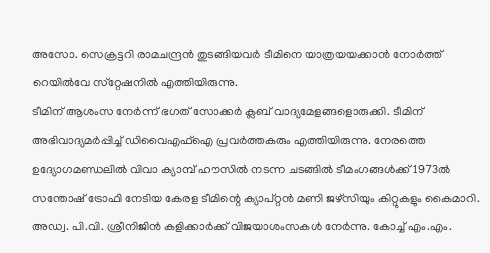അസോ. സെക്രട്ടറി രാമചന്ദ്രന്‍ തുടങ്ങിയവര്‍ ടീമിനെ യാത്രയയക്കാന്‍ നോര്‍ത്ത് റെയില്‍വേ സ്‌റ്റേഷനില്‍ എത്തിയിരുന്നു.
ടീമിന് ആശംസ നേര്‍ന്ന് ഭഗത് സോക്കര്‍ ക്ലബ് വാദ്യമേളങ്ങളൊരുക്കി. ടീമിന് അഭിവാദ്യമര്‍പ്പിച്ച് ഡിവൈഎഫ്‌ഐ പ്രവര്‍ത്തകരും എത്തിയിരുന്നു. നേരത്തെ ഉദ്യോഗമണ്ഡലില്‍ വിവാ ക്യാമ്പ് ഹൗസില്‍ നടന്ന ചടങ്ങില്‍ ടീമംഗങ്ങള്‍ക്ക് 1973ല്‍ സന്തോഷ് ട്രോഫി നേടിയ കേരള ടീമിന്റെ ക്യാപ്റ്റന്‍ മണി ജഴ്‌സിയും കിറ്റുകളും കൈമാറി. അഡ്വ. പി.വി. ശ്രീനിജിന്‍ കളിക്കാര്‍ക്ക് വിജയാശംസകള്‍ നേര്‍ന്നു. കോച്ച് എം.എം.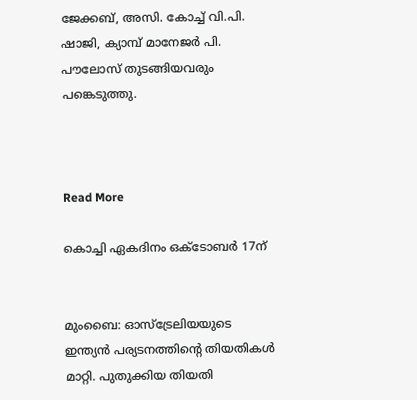ജേക്കബ്, അസി. കോച്ച് വി.പി. ഷാജി, ക്യാമ്പ് മാനേജര്‍ പി. പൗലോസ് തുടങ്ങിയവരും പങ്കെടുത്തു.



Read More

കൊച്ചി ഏകദിനം ഒക്‌ടോബര്‍ 17ന്


മുംബൈ: ഓസ്‌ട്രേലിയയുടെ ഇന്ത്യന്‍ പര്യടനത്തിന്റെ തിയതികള്‍ മാറ്റി. പുതുക്കിയ തിയതി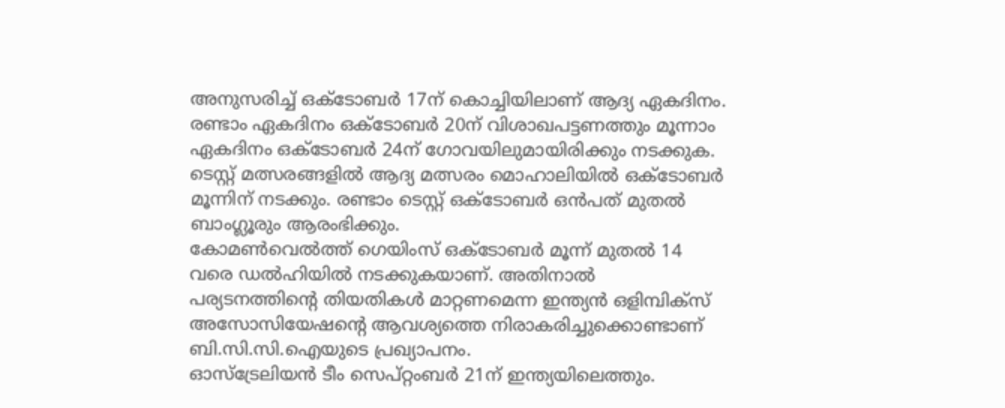അനുസരിച്ച് ഒക്‌ടോബര്‍ 17ന് കൊച്ചിയിലാണ് ആദ്യ ഏകദിനം.  രണ്ടാം ഏകദിനം ഒക്‌ടോബര്‍ 20ന് വിശാഖപട്ടണത്തും മൂന്നാം ഏകദിനം ഒക്‌ടോബര്‍ 24ന് ഗോവയിലുമായിരിക്കും നടക്കുക. ടെസ്റ്റ് മത്സരങ്ങളില്‍ ആദ്യ മത്സരം മൊഹാലിയില്‍ ഒക്‌ടോബര്‍ മൂന്നിന് നടക്കും. രണ്ടാം ടെസ്റ്റ് ഒക്‌ടോബര്‍ ഒന്‍പത് മുതല്‍ ബാംഗ്ലൂരും ആരംഭിക്കും.
കോമണ്‍വെല്‍ത്ത് ഗെയിംസ് ഒക്‌ടോബര്‍ മൂന്ന് മുതല്‍ 14 വരെ ഡല്‍ഹിയില്‍ നടക്കുകയാണ്. അതിനാല്‍ പര്യടനത്തിന്റെ തിയതികള്‍ മാറ്റണമെന്ന ഇന്ത്യന്‍ ഒളിമ്പിക്‌സ് അസോസിയേഷന്റെ ആവശ്യത്തെ നിരാകരിച്ചുക്കൊണ്ടാണ് ബി.സി.സി.ഐയുടെ പ്രഖ്യാപനം.
ഓസ്‌ട്രേലിയന്‍ ടീം സെപ്റ്റംബര്‍ 21ന് ഇന്ത്യയിലെത്തും.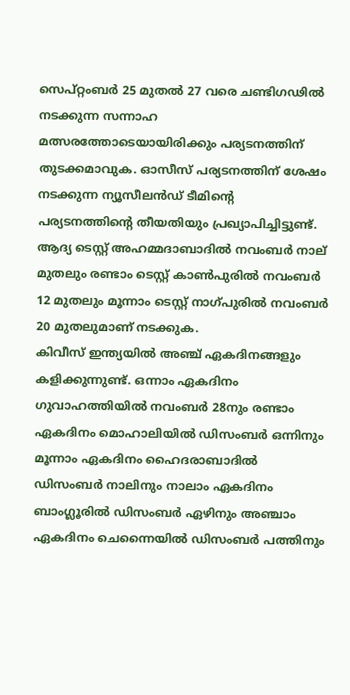സെപ്റ്റംബര്‍ 25 മുതല്‍ 27 വരെ ചണ്ടിഗഢില്‍ നടക്കുന്ന സന്നാഹ മത്സരത്തോടെയായിരിക്കും പര്യടനത്തിന് തുടക്കമാവുക. ഓസീസ് പര്യടനത്തിന് ശേഷം നടക്കുന്ന ന്യൂസീലന്‍ഡ് ടീമിന്റെ പര്യടനത്തിന്റെ തീയതിയും പ്രഖ്യാപിച്ചിട്ടുണ്ട്. ആദ്യ ടെസ്റ്റ് അഹമ്മദാബാദില്‍ നവംബര്‍ നാല് മുതലും രണ്ടാം ടെസ്റ്റ് കാണ്‍പുരില്‍ നവംബര്‍ 12 മുതലും മൂന്നാം ടെസ്റ്റ് നാഗ്പുരില്‍ നവംബര്‍ 20 മുതലുമാണ് നടക്കുക.
കിവീസ് ഇന്ത്യയില്‍ അഞ്ച് ഏകദിനങ്ങളും കളിക്കുന്നുണ്ട്. ഒന്നാം ഏകദിനം ഗുവാഹത്തിയില്‍ നവംബര്‍ 28നും രണ്ടാം ഏകദിനം മൊഹാലിയില്‍ ഡിസംബര്‍ ഒന്നിനും മൂന്നാം ഏകദിനം ഹൈദരാബാദില്‍ ഡിസംബര്‍ നാലിനും നാലാം ഏകദിനം ബാംഗ്ലൂരില്‍ ഡിസംബര്‍ ഏഴിനും അഞ്ചാം ഏകദിനം ചെന്നൈയില്‍ ഡിസംബര്‍ പത്തിനും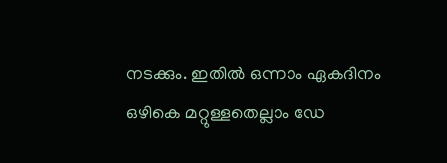നടക്കും. ഇതില്‍ ഒന്നാം ഏകദിനം ഒഴികെ മറ്റുള്ളതെല്ലാം ഡേ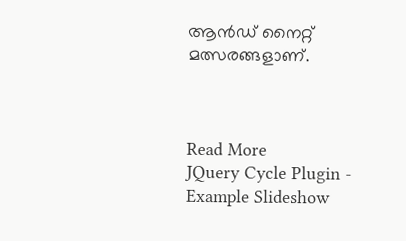ആന്‍ഡ് നൈറ്റ് മത്സരങ്ങളാണ്.



Read More
JQuery Cycle Plugin - Example Slideshow